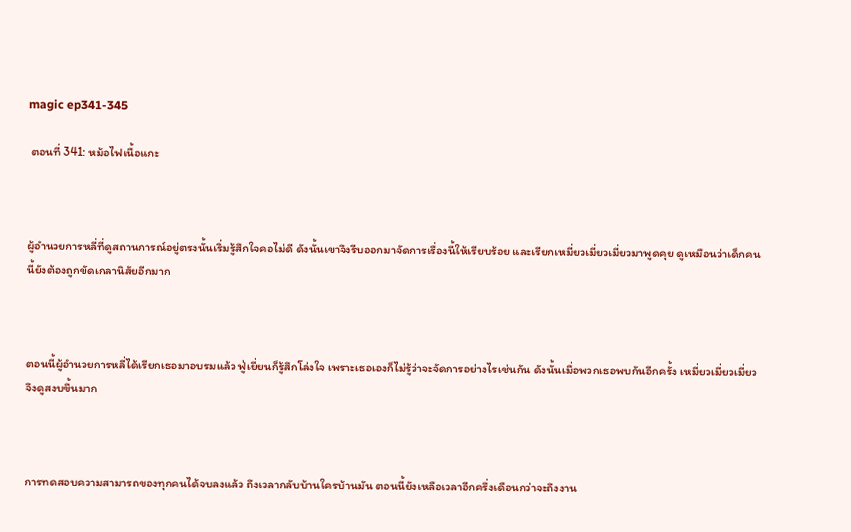magic ep341-345

 ตอนที่ 341: หม้อไฟเนื้อแกะ



ผู้อำนวยการหลี่ที่ดูสถานการณ์อยู่ตรงนั้นเริ่มรู้สึกใจคอไม่ดี ดังนั้นเขาจึงรีบออกมาจัดการเรื่องนี้ให้เรียบร้อย และเรียกเหมี่ยวเมี่ยวเมี่ยวมาพูดคุย ดูเหมือนว่าเด็กคนนี้ยังต้องถูกขัดเกลานิสัยอีกมาก



ตอนนี้ผู้อำนวยการหลี่ได้เรียกเธอมาอบรมแล้ว ฟู่เยี่ยนก็รู้สึกโล่งใจ เพราะเธอเองก็ไม่รู้ว่าจะจัดการอย่างไรเช่นกัน ดังนั้นเมื่อพวกเธอพบกันอีกครั้ง เหมี่ยวเมี่ยวเมี่ยวจึงดูสงบขึ้นมาก



การทดสอบความสามารถของทุกคนได้จบลงแล้ว ถึงเวลากลับบ้านใครบ้านมัน ตอนนี้ยังเหลือเวลาอีกครึ่งเดือนกว่าจะถึงงาน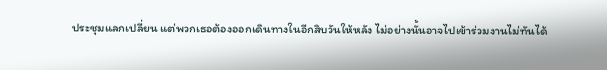ประชุมแลกเปลี่ยน แต่พวกเธอต้องออกเดินทางในอีกสิบวันให้หลัง ไม่อย่างนั้นอาจไปเข้าร่วมงานไม่ทันได้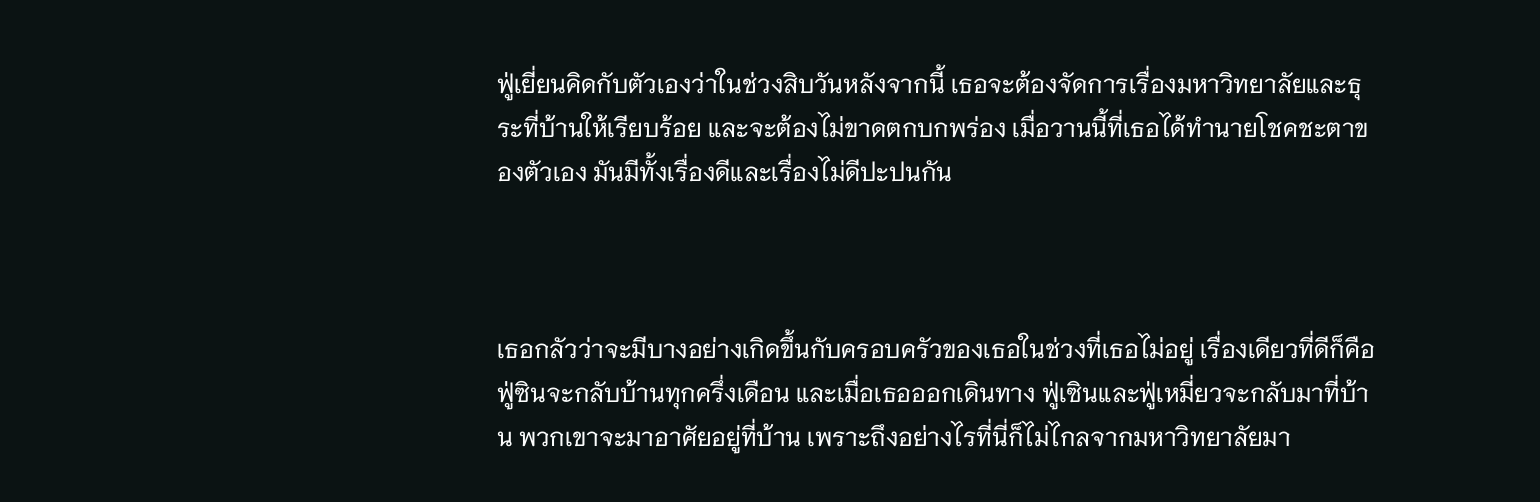ฟู่เยี่ยนคิดกับตัวเองว่าในช่วงสิบวันหลังจากนี้ เธอจะต้องจัดการเรื่องมหาวิทยาลัยและธุระที่บ้านให้เรียบร้อย และจะต้องไม่ขาดตกบกพร่อง เมื่อวานนี้ที่เธอได้ทำนายโชคชะตาของตัวเอง มันมีทั้งเรื่องดีและเรื่องไม่ดีปะปนกัน



เธอกลัวว่าจะมีบางอย่างเกิดขึ้นกับครอบครัวของเธอในช่วงที่เธอไม่อยู่ เรื่องเดียวที่ดีก็คือฟู่ซินจะกลับบ้านทุกครึ่งเดือน และเมื่อเธอออกเดินทาง ฟู่เซินและฟู่เหมี่ยวจะกลับมาที่บ้าน พวกเขาจะมาอาศัยอยู่ที่บ้าน เพราะถึงอย่างไรที่นี่ก็ไม่ไกลจากมหาวิทยาลัยมา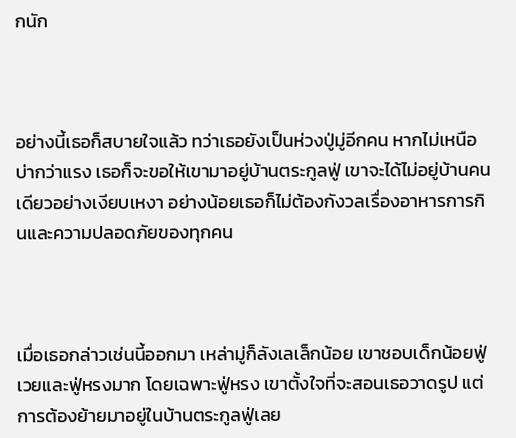กนัก



อย่างนี้เธอก็สบายใจแล้ว ทว่าเธอยังเป็นห่วงปู่มู่อีกคน หากไม่เหนือบ่ากว่าแรง เธอก็จะขอให้เขามาอยู่บ้านตระกูลฟู่ เขาจะได้ไม่อยู่บ้านคนเดียวอย่างเงียบเหงา อย่างน้อยเธอก็ไม่ต้องกังวลเรื่องอาหารการกินและความปลอดภัยของทุกคน



เมื่อเธอกล่าวเช่นนี้ออกมา เหล่ามู่ก็ลังเลเล็กน้อย เขาชอบเด็กน้อยฟู่เวยและฟู่หรงมาก โดยเฉพาะฟู่หรง เขาตั้งใจที่จะสอนเธอวาดรูป แต่การต้องย้ายมาอยู่ในบ้านตระกูลฟู่เลย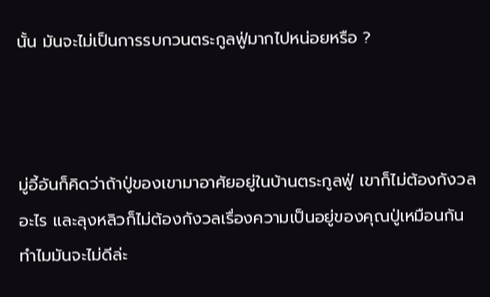นั้น มันจะไม่เป็นการรบกวนตระกูลฟู่มากไปหน่อยหรือ ?



มู่อี้อันก็คิดว่าถ้าปู่ของเขามาอาศัยอยู่ในบ้านตระกูลฟู่ เขาก็ไม่ต้องกังวลอะไร และลุงหลิวก็ไม่ต้องกังวลเรื่องความเป็นอยู่ของคุณปู่เหมือนกัน ทำไมมันจะไม่ดีล่ะ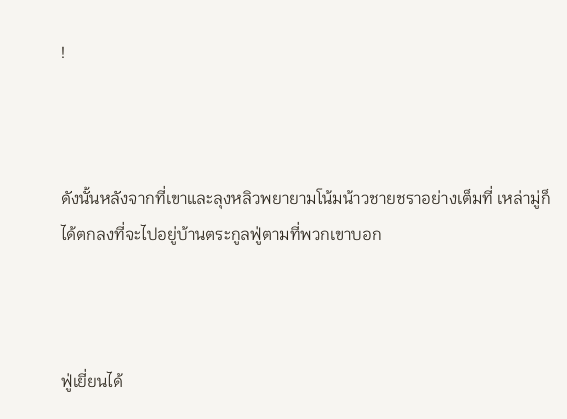!



ดังนั้นหลังจากที่เขาและลุงหลิวพยายามโน้มน้าวชายชราอย่างเต็มที่ เหล่ามู่ก็ได้ตกลงที่จะไปอยู่บ้านตระกูลฟู่ตามที่พวกเขาบอก



ฟู่เยี่ยนได้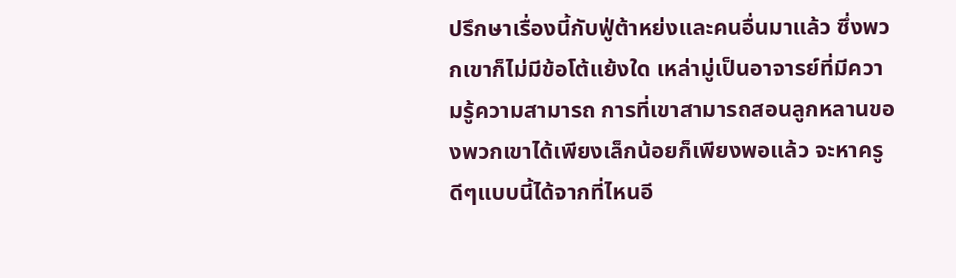ปรึกษาเรื่องนี้กับฟู่ต้าหย่งและคนอื่นมาแล้ว ซึ่งพวกเขาก็ไม่มีข้อโต้แย้งใด เหล่ามู่เป็นอาจารย์ที่มีความรู้ความสามารถ การที่เขาสามารถสอนลูกหลานของพวกเขาได้เพียงเล็กน้อยก็เพียงพอแล้ว จะหาครูดีๆแบบนี้ได้จากที่ไหนอี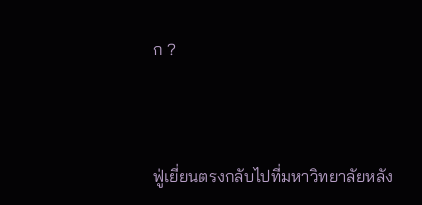ก ?



ฟู่เยี่ยนตรงกลับไปที่มหาวิทยาลัยหลัง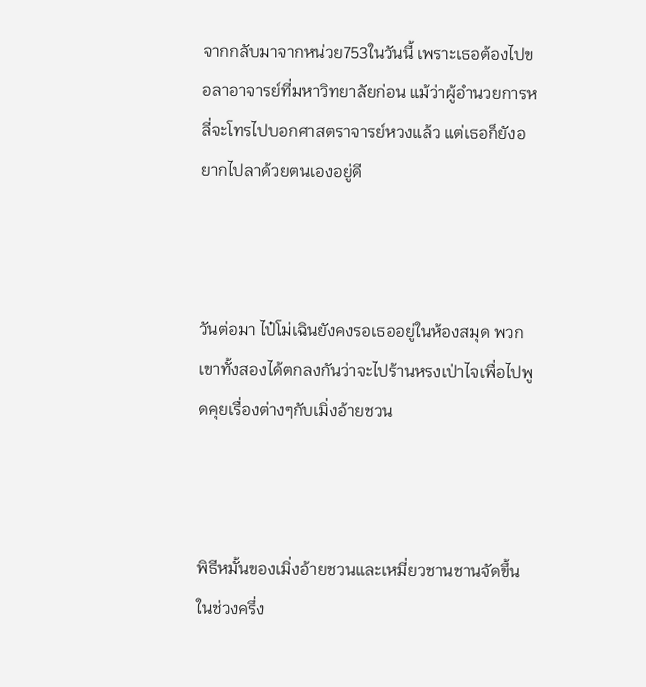จากกลับมาจากหน่วย753ในวันนี้ เพราะเธอต้องไปขอลาอาจารย์ที่มหาวิทยาลัยก่อน แม้ว่าผู้อำนวยการหลี่จะโทรไปบอกศาสตราจารย์หวงแล้ว แต่เธอก็ยังอยากไปลาด้วยตนเองอยู่ดี



วันต่อมา ไป๋โม่เฉินยังคงรอเธออยู่ในห้องสมุด พวกเขาทั้งสองได้ตกลงกันว่าจะไปร้านหรงเป่าไจเพื่อไปพูดคุยเรื่องต่างๆกับเมิ่งอ้ายชวน



พิธีหมั้นของเมิ่งอ้ายชวนและเหมี่ยวชานชานจัดขึ้นในช่วงครึ่ง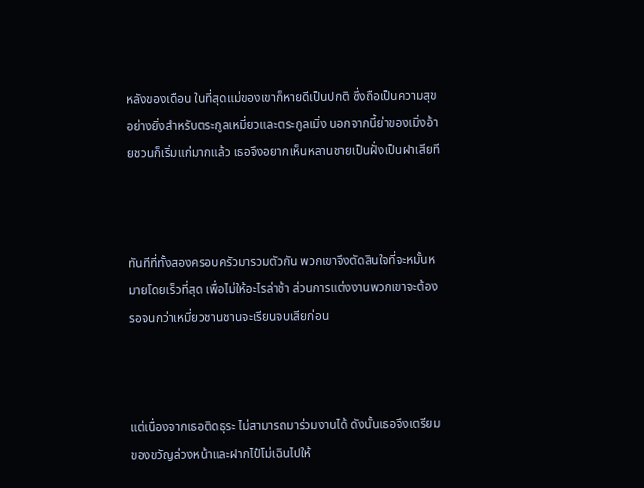หลังของเดือน ในที่สุดแม่ของเขาก็หายดีเป็นปกติ ซึ่งถือเป็นความสุขอย่างยิ่งสำหรับตระกูลเหมี่ยวและตระกูลเมิ่ง นอกจากนี้ย่าของเมิ่งอ้ายชวนก็เริ่มแก่มากแล้ว เธอจึงอยากเห็นหลานชายเป็นฝั่งเป็นฝาเสียที



ทันทีที่ทั้งสองครอบครัวมารวมตัวกัน พวกเขาจึงตัดสินใจที่จะหมั้นหมายโดยเร็วที่สุด เพื่อไม่ให้อะไรล่าช้า ส่วนการแต่งงานพวกเขาจะต้องรอจนกว่าเหมี่ยวชานชานจะเรียนจบเสียก่อน



แต่เนื่องจากเธอติดธุระ ไม่สามารถมาร่วมงานได้ ดังนั้นเธอจึงเตรียมของขวัญล่วงหน้าและฝากไป๋โม่เฉินไปให้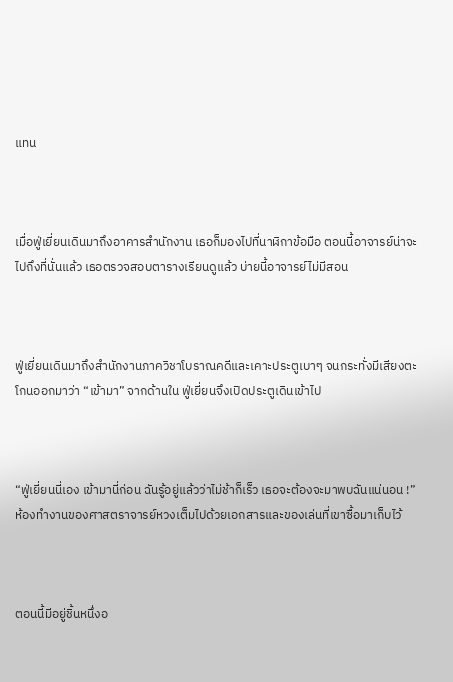แทน



เมื่อฟู่เยี่ยนเดินมาถึงอาคารสำนักงาน เธอก็มองไปที่นาฬิกาข้อมือ ตอนนี้อาจารย์น่าจะไปถึงที่นั่นแล้ว เธอตรวจสอบตารางเรียนดูแล้ว บ่ายนี้อาจารย์ไม่มีสอน



ฟู่เยี่ยนเดินมาถึงสำนักงานภาควิชาโบราณคดีและเคาะประตูเบาๆ จนกระทั่งมีเสียงตะโกนออกมาว่า “เข้ามา” จากด้านใน ฟู่เยี่ยนจึงเปิดประตูเดินเข้าไป



“ฟู่เยี่ยนนี่เอง เข้ามานี่ก่อน ฉันรู้อยู่แล้วว่าไม่ช้าก็เร็ว เธอจะต้องจะมาพบฉันแน่นอน !” ห้องทำงานของศาสตราจารย์หวงเต็มไปด้วยเอกสารและของเล่นที่เขาซื้อมาเก็บไว้



ตอนนี้มีอยู่ชิ้นหนึ่งอ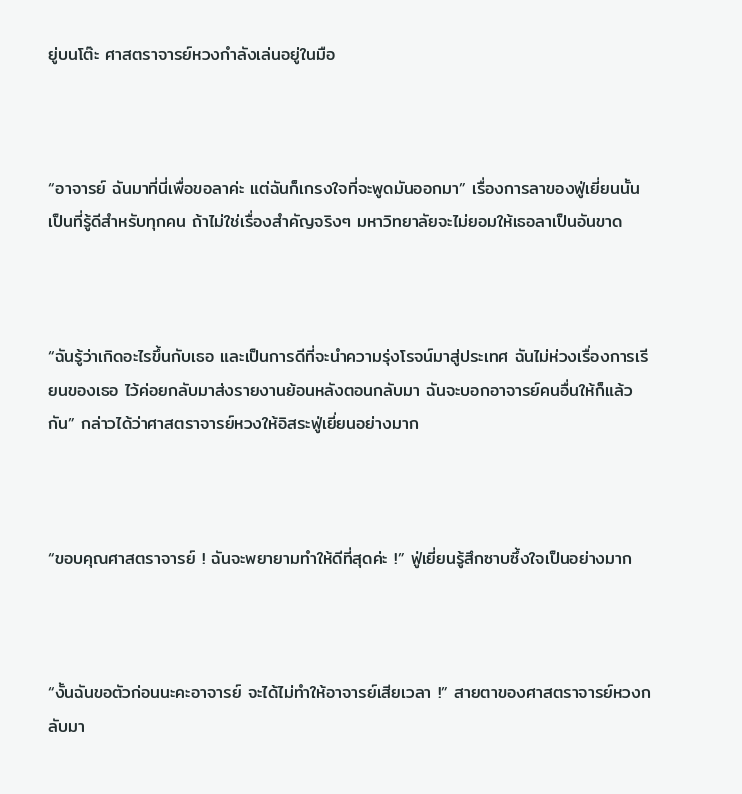ยู่บนโต๊ะ ศาสตราจารย์หวงกำลังเล่นอยู่ในมือ



“อาจารย์ ฉันมาที่นี่เพื่อขอลาค่ะ แต่ฉันก็เกรงใจที่จะพูดมันออกมา” เรื่องการลาของฟู่เยี่ยนนั้นเป็นที่รู้ดีสำหรับทุกคน ถ้าไม่ใช่เรื่องสำคัญจริงๆ มหาวิทยาลัยจะไม่ยอมให้เธอลาเป็นอันขาด



“ฉันรู้ว่าเกิดอะไรขึ้นกับเธอ และเป็นการดีที่จะนำความรุ่งโรจน์มาสู่ประเทศ ฉันไม่ห่วงเรื่องการเรียนของเธอ ไว้ค่อยกลับมาส่งรายงานย้อนหลังตอนกลับมา ฉันจะบอกอาจารย์คนอื่นให้ก็แล้วกัน” กล่าวได้ว่าศาสตราจารย์หวงให้อิสระฟู่เยี่ยนอย่างมาก



“ขอบคุณศาสตราจารย์ ! ฉันจะพยายามทำให้ดีที่สุดค่ะ !” ฟู่เยี่ยนรู้สึกซาบซึ้งใจเป็นอย่างมาก



“งั้นฉันขอตัวก่อนนะคะอาจารย์ จะได้ไม่ทำให้อาจารย์เสียเวลา !” สายตาของศาสตราจารย์หวงกลับมา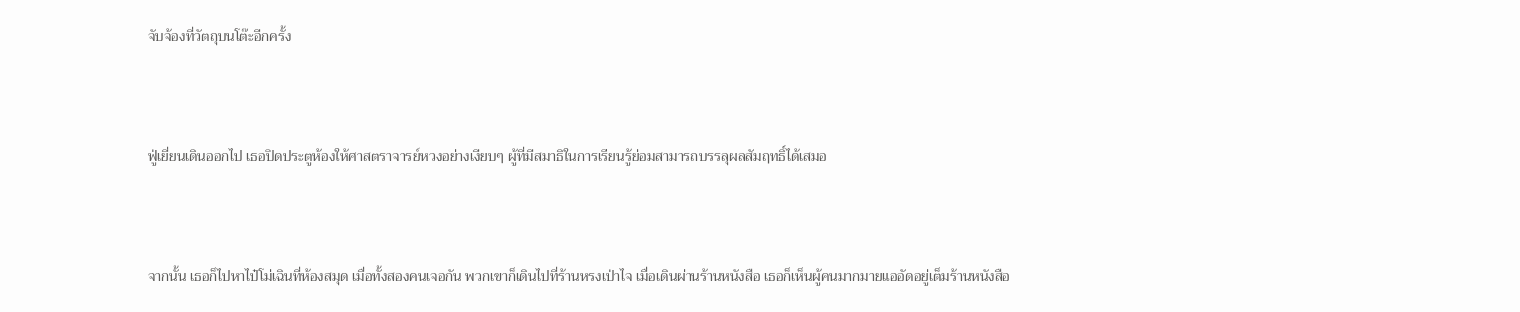จับจ้องที่วัตถุบนโต๊ะอีกครั้ง



ฟู่เยี่ยนเดินออกไป เธอปิดประตูห้องให้ศาสตราจารย์หวงอย่างเงียบๆ ผู้ที่มีสมาธิในการเรียนรู้ย่อมสามารถบรรลุผลสัมฤทธิ์ได้เสมอ



จากนั้น เธอก็ไปหาไป๋โม่เฉินที่ห้องสมุด เมื่อทั้งสองคนเจอกัน พวกเขาก็เดินไปที่ร้านหรงเป่าไจ เมื่อเดินผ่านร้านหนังสือ เธอก็เห็นผู้คนมากมายแออัดอยู่เต็มร้านหนังสือ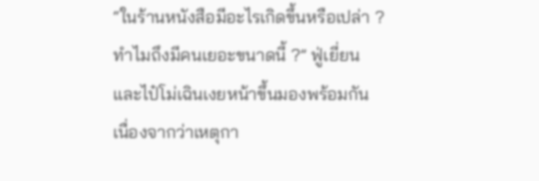“ในร้านหนังสือมีอะไรเกิดขึ้นหรือเปล่า ? ทำไมถึงมีคนเยอะขนาดนี้ ?” ฟู่เยี่ยนและไป๋โม่เฉินเงยหน้าขึ้นมองพร้อมกัน เนื่องจากว่าเหตุกา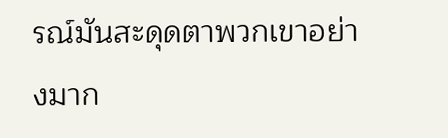รณ์มันสะดุดตาพวกเขาอย่างมาก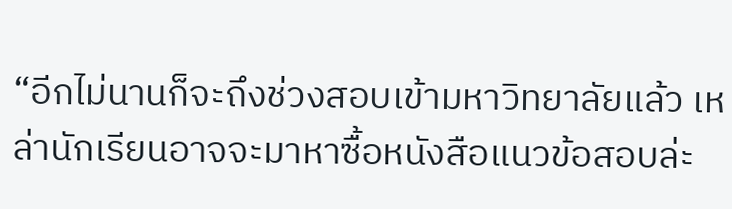“อีกไม่นานก็จะถึงช่วงสอบเข้ามหาวิทยาลัยแล้ว เหล่านักเรียนอาจจะมาหาซื้อหนังสือแนวข้อสอบล่ะ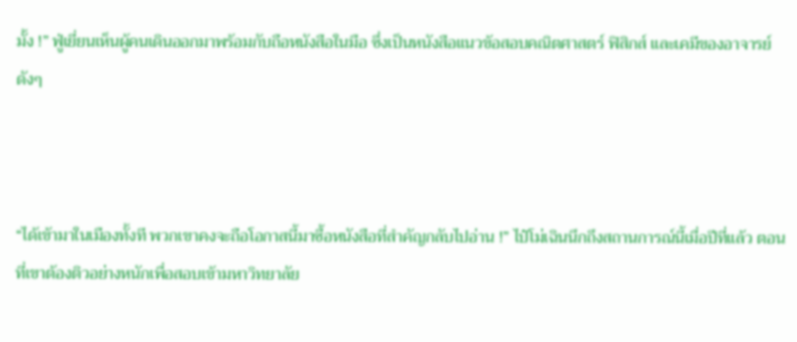มั้ง !” ฟู่เยี่ยนเห็นผู้คนเดินออกมาพร้อมกับถือหนังสือในมือ ซึ่งเป็นหนังสือแนวข้อสอบคณิตศาสตร์ ฟิสิกส์ และเคมีของอาจารย์ดังๆ



“ได้เข้ามาในเมืองทั้งที พวกเขาคงจะถือโอกาสนี้มาซื้อหนังสือที่สำคัญกลับไปอ่าน !” ไป๋โม่เฉินนึกถึงสถานการณ์นี้เมื่อปีที่แล้ว ตอนที่เขาต้องติวอย่างหนักเพื่อสอบเข้ามหาวิทยาลัย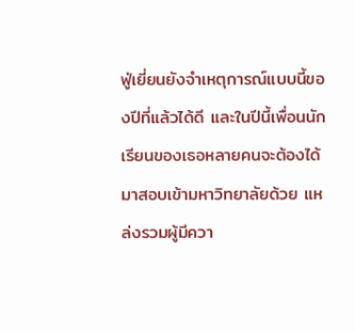ฟู่เยี่ยนยังจำเหตุการณ์แบบนี้ของปีที่แล้วได้ดี และในปีนี้เพื่อนนักเรียนของเธอหลายคนจะต้องได้มาสอบเข้ามหาวิทยาลัยด้วย แหล่งรวมผู้มีควา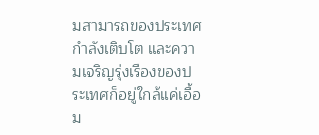มสามารถของประเทศกำลังเติบโต และความเจริญรุ่งเรืองของประเทศก็อยู่ใกล้แค่เอื้อม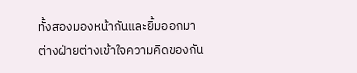ทั้งสองมองหน้ากันและยิ้มออกมา ต่างฝ่ายต่างเข้าใจความคิดของกัน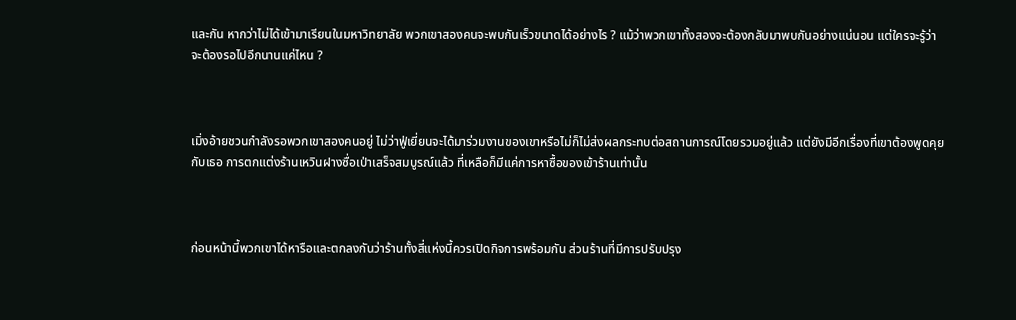และกัน หากว่าไม่ได้เข้ามาเรียนในมหาวิทยาลัย พวกเขาสองคนจะพบกันเร็วขนาดได้อย่างไร ? แม้ว่าพวกเขาทั้งสองจะต้องกลับมาพบกันอย่างแน่นอน แต่ใครจะรู้ว่าจะต้องรอไปอีกนานแค่ไหน ?



เมิ่งอ้ายชวนกำลังรอพวกเขาสองคนอยู่ ไม่ว่าฟู่เยี่ยนจะได้มาร่วมงานของเขาหรือไม่ก็ไม่ส่งผลกระทบต่อสถานการณ์โดยรวมอยู่แล้ว แต่ยังมีอีกเรื่องที่เขาต้องพูดคุยกับเธอ การตกแต่งร้านเหวินฝางซื่อเป่าเสร็จสมบูรณ์แล้ว ที่เหลือก็มีแค่การหาซื้อของเข้าร้านเท่านั้น



ก่อนหน้านี้พวกเขาได้หารือและตกลงกันว่าร้านทั้งสี่แห่งนี้ควรเปิดกิจการพร้อมกัน ส่วนร้านที่มีการปรับปรุง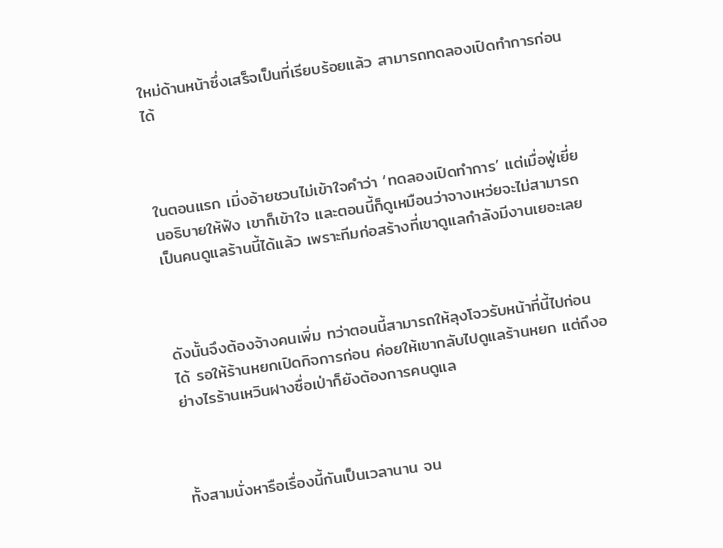ใหม่ด้านหน้าซึ่งเสร็จเป็นที่เรียบร้อยแล้ว สามารถทดลองเปิดทำการก่อนได้



ในตอนแรก เมิ่งอ้ายชวนไม่เข้าใจคำว่า ‘ทดลองเปิดทำการ’ แต่เมื่อฟู่เยี่ยนอธิบายให้ฟัง เขาก็เข้าใจ และตอนนี้ก็ดูเหมือนว่าจางเหว่ยจะไม่สามารถเป็นคนดูแลร้านนี้ได้แล้ว เพราะทีมก่อสร้างที่เขาดูแลกำลังมีงานเยอะเลย



ดังนั้นจึงต้องจ้างคนเพิ่ม ทว่าตอนนี้สามารถให้ลุงโจวรับหน้าที่นี้ไปก่อนได้ รอให้ร้านหยกเปิดกิจการก่อน ค่อยให้เขากลับไปดูแลร้านหยก แต่ถึงอย่างไรร้านเหวินฝางซื่อเป่าก็ยังต้องการคนดูแล



ทั้งสามนั่งหารือเรื่องนี้กันเป็นเวลานาน จน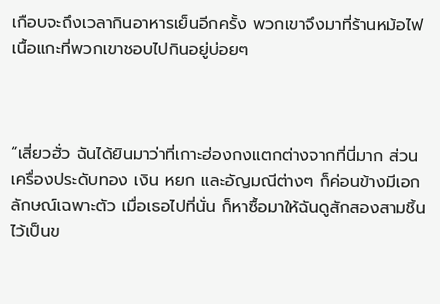เกือบจะถึงเวลากินอาหารเย็นอีกครั้ง พวกเขาจึงมาที่ร้านหม้อไฟเนื้อแกะที่พวกเขาชอบไปกินอยู่บ่อยๆ



“เสี่ยวฮั่ว ฉันได้ยินมาว่าที่เกาะฮ่องกงแตกต่างจากที่นี่มาก ส่วนเครื่องประดับทอง เงิน หยก และอัญมณีต่างๆ ก็ค่อนข้างมีเอกลักษณ์เฉพาะตัว เมื่อเธอไปที่นั่น ก็หาซื้อมาให้ฉันดูสักสองสามชิ้นไว้เป็นข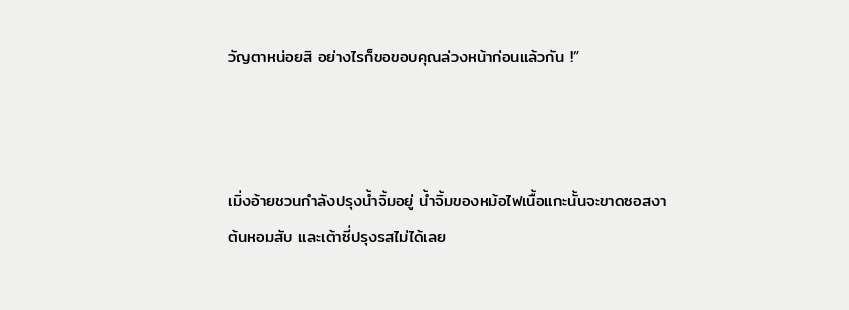วัญตาหน่อยสิ อย่างไรก็ขอขอบคุณล่วงหน้าก่อนแล้วกัน !”



เมิ่งอ้ายชวนกำลังปรุงน้ำจิ้มอยู่ น้ำจิ้มของหม้อไฟเนื้อแกะนั้นจะขาดซอสงา ต้นหอมสับ และเต้าซี่ปรุงรสไม่ได้เลย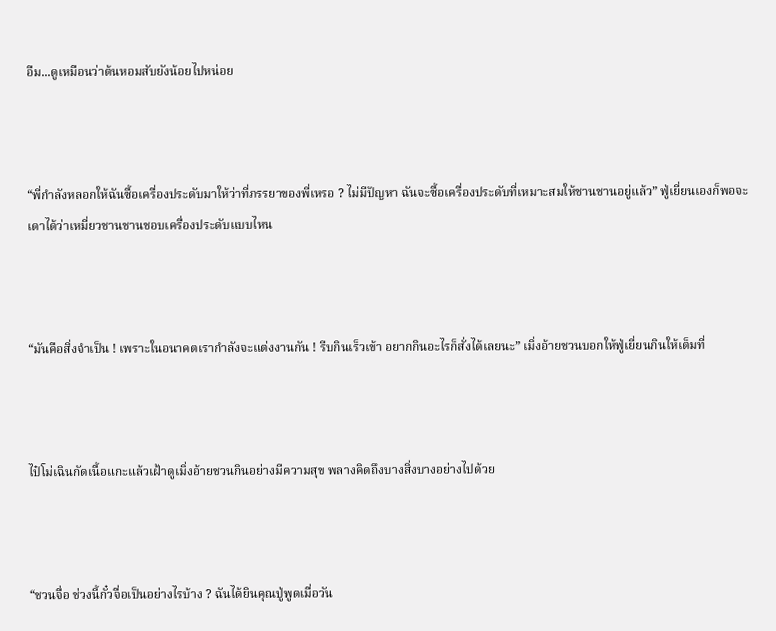อืม...ดูเหมือนว่าต้นหอมสับยังน้อยไปหน่อย



“พี่กำลังหลอกให้ฉันซื้อเครื่องประดับมาให้ว่าที่ภรรยาของพี่เหรอ ? ไม่มีปัญหา ฉันจะซื้อเครื่องประดับที่เหมาะสมให้ชานชานอยู่แล้ว” ฟู่เยี่ยนเองก็พอจะเดาได้ว่าเหมี่ยวชานชานชอบเครื่องประดับแบบไหน



“มันคือสิ่งจำเป็น ! เพราะในอนาคตเรากำลังจะแต่งงานกัน ! รีบกินเร็วเข้า อยากกินอะไรก็สั่งได้เลยนะ” เมิ่งอ้ายชวนบอกให้ฟู่เยี่ยนกินให้เต็มที่



ไป๋โม่เฉินกัดเนื้อแกะแล้วเฝ้าดูเมิ่งอ้ายชวนกินอย่างมีความสุข พลางคิดถึงบางสิ่งบางอย่างไปด้วย



“ชวนจื่อ ช่วงนี้กั๋วจื่อเป็นอย่างไรบ้าง ? ฉันได้ยินคุณปู่พูดเมื่อวัน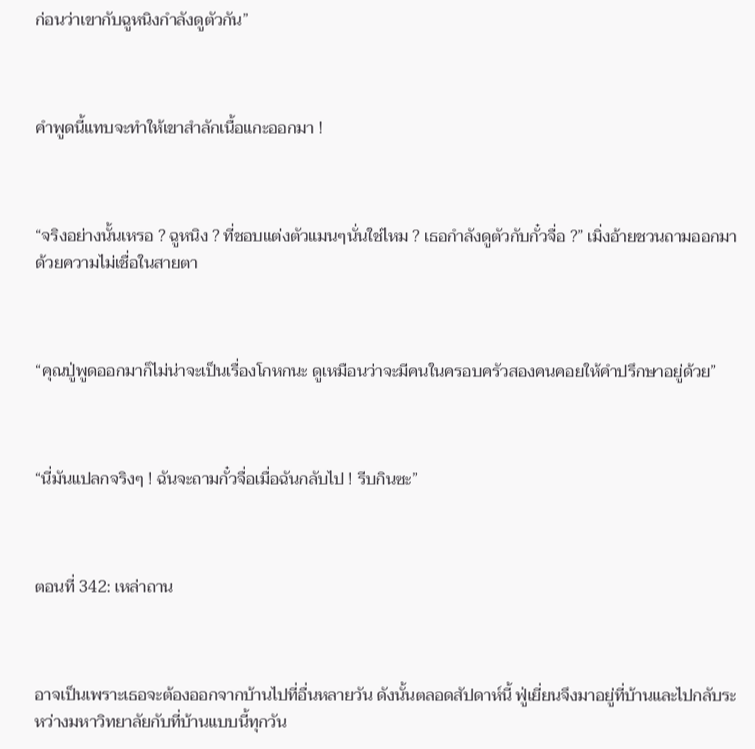ก่อนว่าเขากับฉูหนิงกำลังดูตัวกัน”



คำพูดนี้แทบจะทำให้เขาสำลักเนื้อแกะออกมา !



“จริงอย่างนั้นเหรอ ? ฉูหนิง ? ที่ชอบแต่งตัวแมนๆนั่นใช่ไหม ? เธอกำลังดูตัวกับกั๋วจื่อ ?” เมิ่งอ้ายชวนถามออกมาด้วยความไม่เชื่อในสายตา



“คุณปู่พูดออกมาก็ไม่น่าจะเป็นเรื่องโกหกนะ ดูเหมือนว่าจะมีคนในครอบครัวสองคนคอยให้คำปรึกษาอยู่ด้วย”



“นี่มันแปลกจริงๆ ! ฉันจะถามกั๋วจื่อเมื่อฉันกลับไป ! รีบกินซะ”



ตอนที่ 342: เหล่าถาน



อาจเป็นเพราะเธอจะต้องออกจากบ้านไปที่อื่นหลายวัน ดังนั้นตลอดสัปดาห์นี้ ฟู่เยี่ยนจึงมาอยู่ที่บ้านและไปกลับระหว่างมหาวิทยาลัยกับที่บ้านแบบนี้ทุกวัน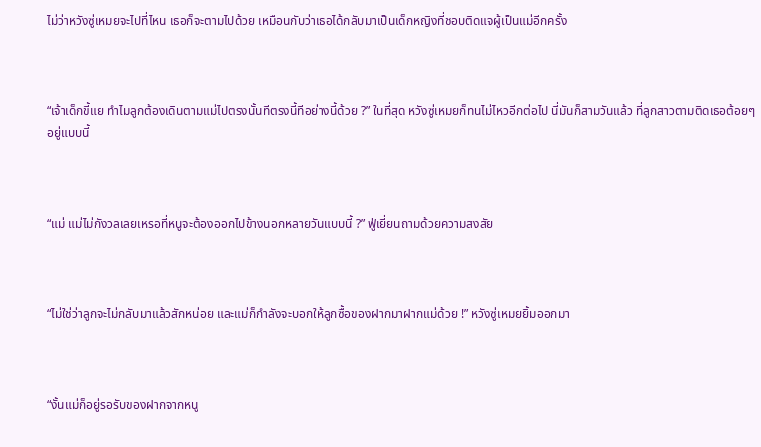ไม่ว่าหวังซู่เหมยจะไปที่ไหน เธอก็จะตามไปด้วย เหมือนกับว่าเธอได้กลับมาเป็นเด็กหญิงที่ชอบติดแจผู้เป็นแม่อีกครั้ง



“เจ้าเด็กขี้แย ทำไมลูกต้องเดินตามแม่ไปตรงนั้นทีตรงนี้ทีอย่างนี้ด้วย ?” ในที่สุด หวังซู่เหมยก็ทนไม่ไหวอีกต่อไป นี่มันก็สามวันแล้ว ที่ลูกสาวตามติดเธอต้อยๆอยู่แบบนี้



“แม่ แม่ไม่กังวลเลยเหรอที่หนูจะต้องออกไปข้างนอกหลายวันแบบนี้ ?” ฟู่เยี่ยนถามด้วยความสงสัย



“ไม่ใช่ว่าลูกจะไม่กลับมาแล้วสักหน่อย และแม่ก็กำลังจะบอกให้ลูกซื้อของฝากมาฝากแม่ด้วย !” หวังซู่เหมยยิ้มออกมา



“งั้นแม่ก็อยู่รอรับของฝากจากหนู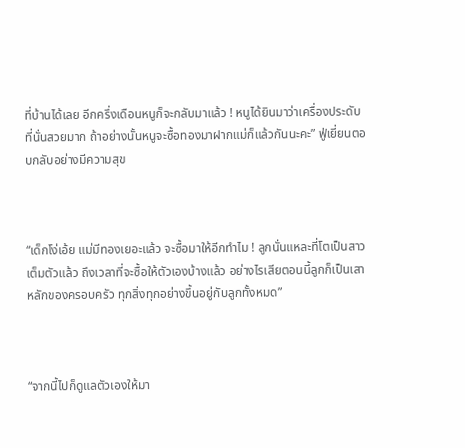ที่บ้านได้เลย อีกครึ่งเดือนหนูก็จะกลับมาแล้ว ! หนูได้ยินมาว่าเครื่องประดับที่นั่นสวยมาก ถ้าอย่างนั้นหนูจะซื้อทองมาฝากแม่ก็แล้วกันนะคะ” ฟู่เยี่ยนตอบกลับอย่างมีความสุข



“เด็กโง่เอ้ย แม่มีทองเยอะแล้ว จะซื้อมาให้อีกทำไม ! ลูกนั่นแหละที่โตเป็นสาวเต็มตัวแล้ว ถึงเวลาที่จะซื้อให้ตัวเองบ้างแล้ว อย่างไรเสียตอนนี้ลูกก็เป็นเสาหลักของครอบครัว ทุกสิ่งทุกอย่างขึ้นอยู่กับลูกทั้งหมด”



“จากนี้ไปก็ดูแลตัวเองให้มา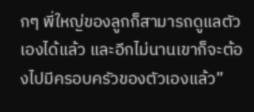กๆ พี่ใหญ่ของลูกก็สามารถดูแลตัวเองได้แล้ว และอีกไม่นานเขาก็จะต้องไปมีครอบครัวของตัวเองแล้ว”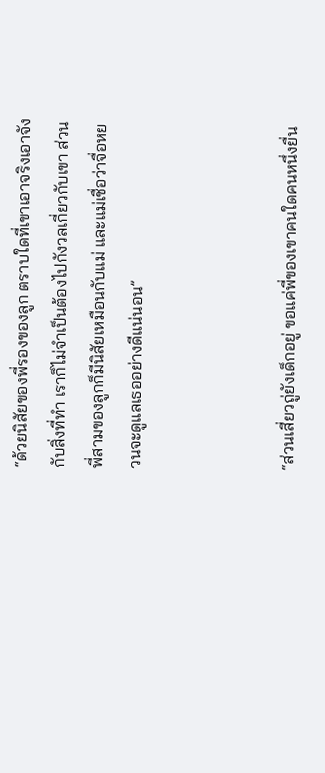“ด้วยนิสัยของพี่รองของลูก ตราบใดที่เขาเอาจริงเอาจังกับสิ่งที่ทำ เราก็ไม่จำเป็นต้องไปกังวลเกี่ยวกับเขา ส่วนพี่สามของลูกก็มีนิสัยเหมือนกับแม่ และแม่เชื่อว่าจื่อหยวนจะดูแลเธออย่างดีแน่นอน”



“ส่วนเสี่ยวถู่ยังเด็กอยู่ ขอแค่พี่ของเขาคนใดคนหนึ่งยื่น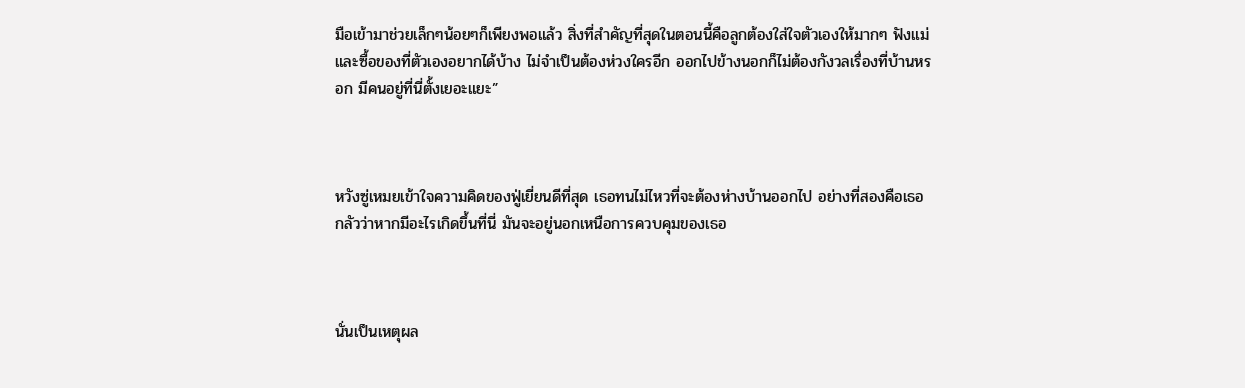มือเข้ามาช่วยเล็กๆน้อยๆก็เพียงพอแล้ว สิ่งที่สำคัญที่สุดในตอนนี้คือลูกต้องใส่ใจตัวเองให้มากๆ ฟังแม่และซื้อของที่ตัวเองอยากได้บ้าง ไม่จำเป็นต้องห่วงใครอีก ออกไปข้างนอกก็ไม่ต้องกังวลเรื่องที่บ้านหรอก มีคนอยู่ที่นี่ตั้งเยอะแยะ”



หวังซู่เหมยเข้าใจความคิดของฟู่เยี่ยนดีที่สุด เธอทนไม่ไหวที่จะต้องห่างบ้านออกไป อย่างที่สองคือเธอกลัวว่าหากมีอะไรเกิดขึ้นที่นี่ มันจะอยู่นอกเหนือการควบคุมของเธอ



นั่นเป็นเหตุผล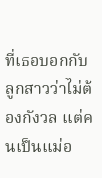ที่เธอบอกกับลูกสาวว่าไม่ต้องกังวล แต่คนเป็นแม่อ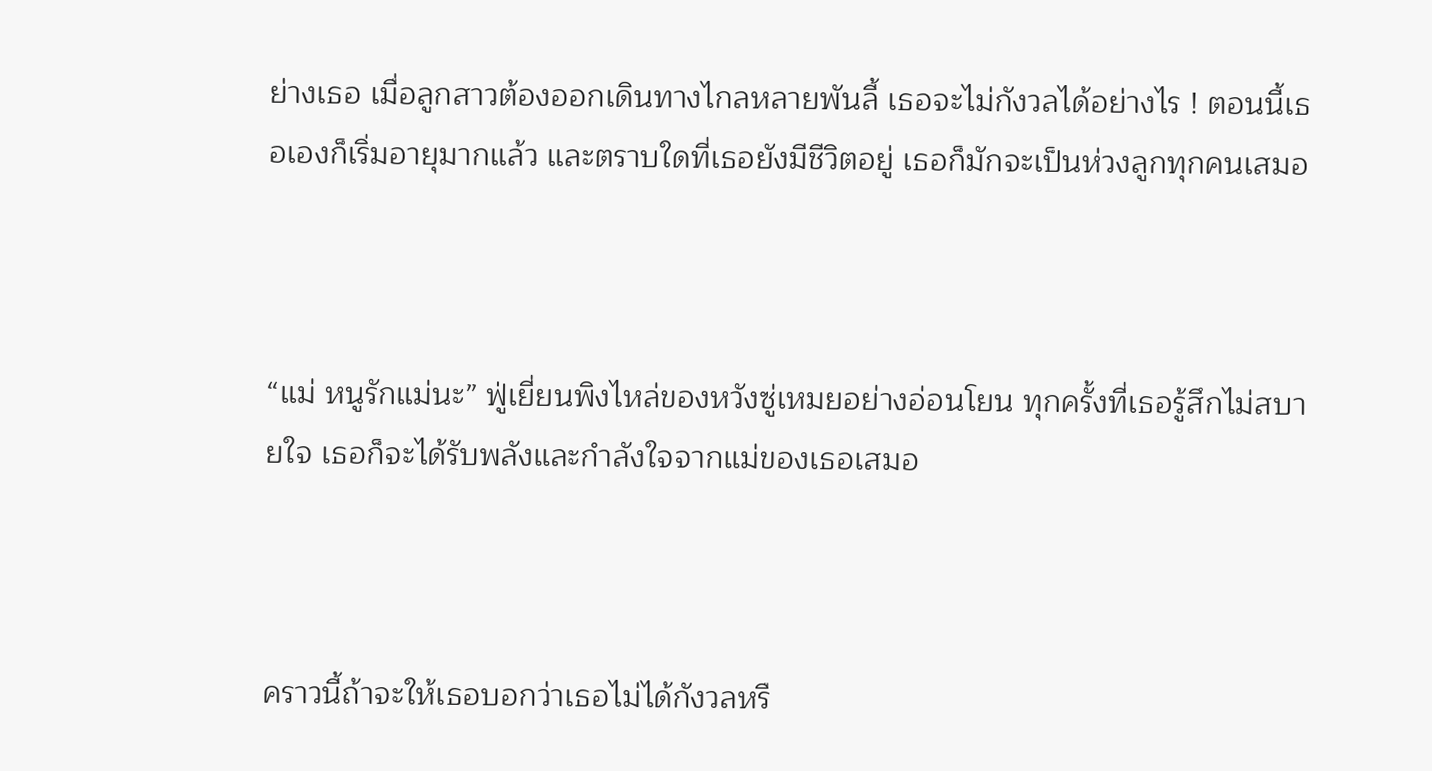ย่างเธอ เมื่อลูกสาวต้องออกเดินทางไกลหลายพันลี้ เธอจะไม่กังวลได้อย่างไร ! ตอนนี้เธอเองก็เริ่มอายุมากแล้ว และตราบใดที่เธอยังมีชีวิตอยู่ เธอก็มักจะเป็นห่วงลูกทุกคนเสมอ



“แม่ หนูรักแม่นะ” ฟู่เยี่ยนพิงไหล่ของหวังซู่เหมยอย่างอ่อนโยน ทุกครั้งที่เธอรู้สึกไม่สบายใจ เธอก็จะได้รับพลังและกำลังใจจากแม่ของเธอเสมอ



คราวนี้ถ้าจะให้เธอบอกว่าเธอไม่ได้กังวลหรื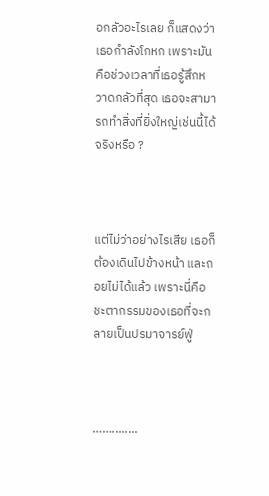อกลัวอะไรเลย ก็แสดงว่าเธอกำลังโกหก เพราะมันคือช่วงเวลาที่เธอรู้สึกหวาดกลัวที่สุด เธอจะสามารถทำสิ่งที่ยิ่งใหญ่เช่นนี้ได้จริงหรือ ?



แต่ไม่ว่าอย่างไรเสีย เธอก็ต้องเดินไปข้างหน้า และถอยไม่ได้แล้ว เพราะนี่คือชะตากรรมของเธอที่จะกลายเป็นปรมาจารย์ฟู่



……........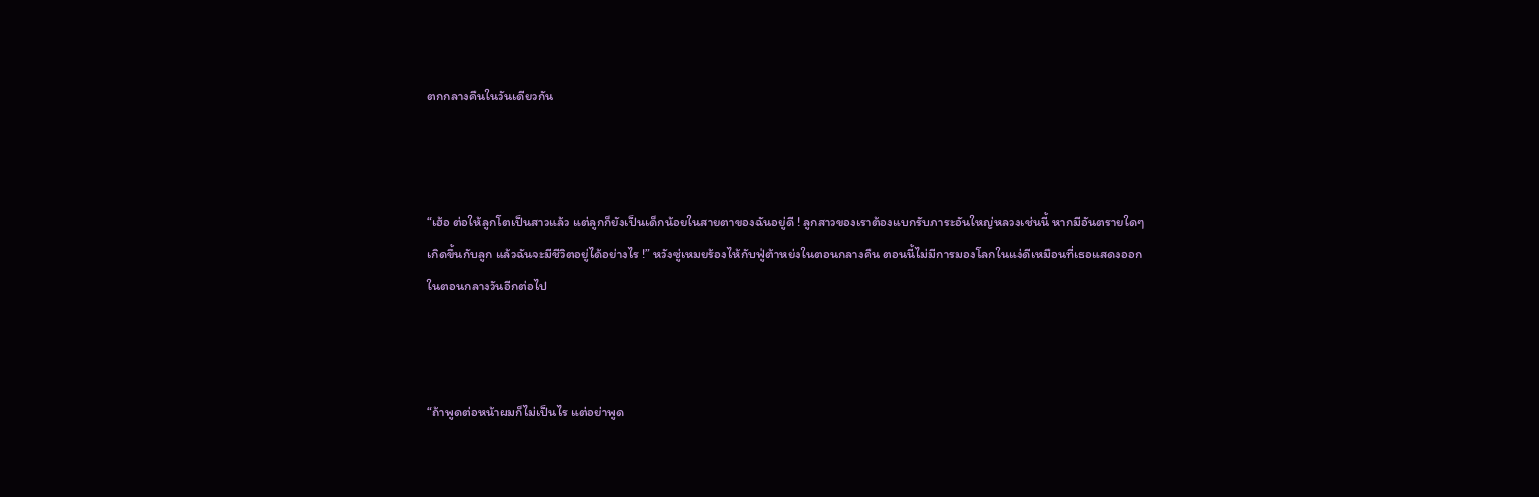ตกกลางคืนในวันเดียวกัน



“เฮ้อ ต่อให้ลูกโตเป็นสาวแล้ว แต่ลูกก็ยังเป็นเด็กน้อยในสายตาของฉันอยู่ดี ! ลูกสาวของเราต้องแบกรับภาระอันใหญ่หลวงเช่นนี้ หากมีอันตรายใดๆเกิดขึ้นกับลูก แล้วฉันจะมีชีวิตอยู่ได้อย่างไร !” หวังซู่เหมยร้องไห้กับฟู่ต้าหย่งในตอนกลางคืน ตอนนี้ไม่มีการมองโลกในแง่ดีเหมือนที่เธอแสดงออกในตอนกลางวันอีกต่อไป



“ถ้าพูดต่อหน้าผมก็ไม่เป็นไร แต่อย่าพูด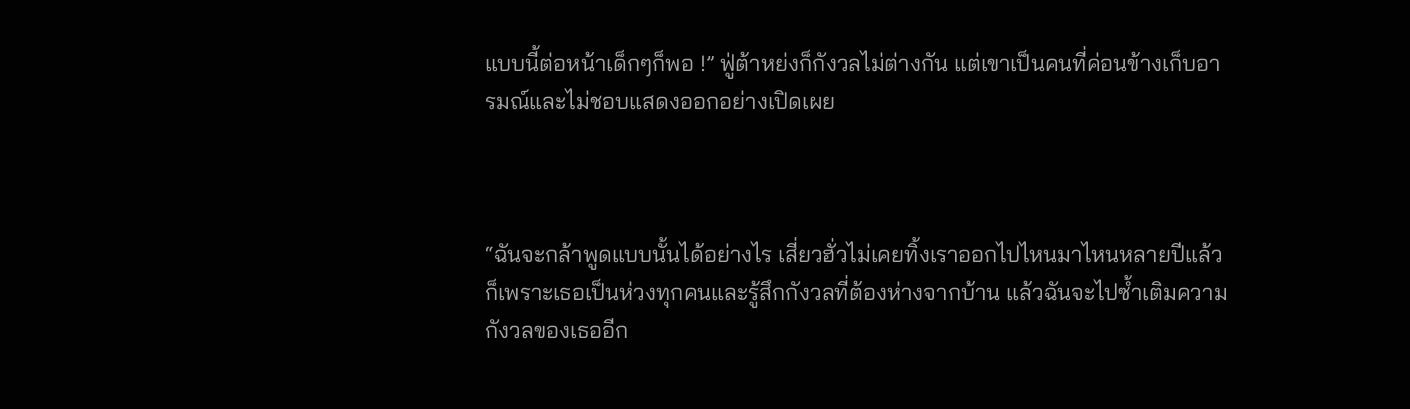แบบนี้ต่อหน้าเด็กๆก็พอ !” ฟู่ต้าหย่งก็กังวลไม่ต่างกัน แต่เขาเป็นคนที่ค่อนข้างเก็บอารมณ์และไม่ชอบแสดงออกอย่างเปิดเผย



“ฉันจะกล้าพูดแบบนั้นได้อย่างไร เสี่ยวฮั่วไม่เคยทิ้งเราออกไปไหนมาไหนหลายปีแล้ว ก็เพราะเธอเป็นห่วงทุกคนและรู้สึกกังวลที่ต้องห่างจากบ้าน แล้วฉันจะไปซ้ำเติมความกังวลของเธออีก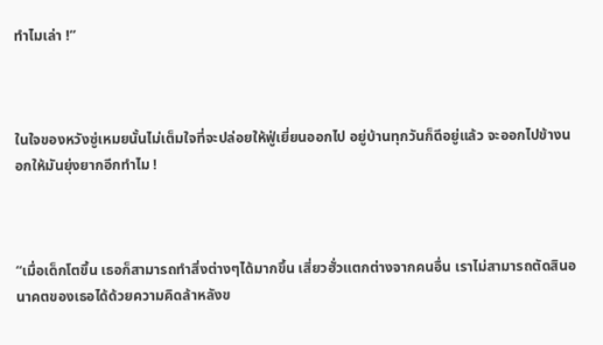ทำไมเล่า !”



ในใจของหวังซู่เหมยนั้นไม่เต็มใจที่จะปล่อยให้ฟู่เยี่ยนออกไป อยู่บ้านทุกวันก็ดีอยู่แล้ว จะออกไปข้างนอกให้มันยุ่งยากอีกทำไม !



“เมื่อเด็กโตขึ้น เธอก็สามารถทำสิ่งต่างๆได้มากขึ้น เสี่ยวฮั่วแตกต่างจากคนอื่น เราไม่สามารถตัดสินอนาคตของเธอได้ด้วยความคิดล้าหลังข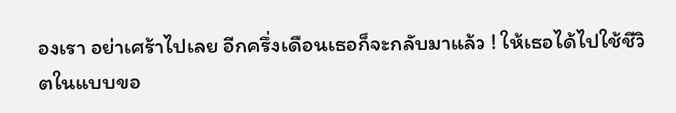องเรา อย่าเศร้าไปเลย อีกครึ่งเดือนเธอก็จะกลับมาแล้ว ! ให้เธอได้ไปใช้ชีวิตในแบบขอ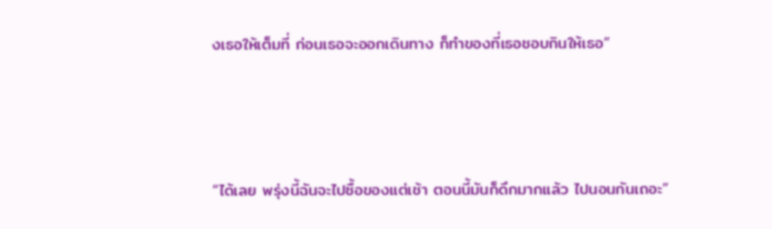งเธอให้เต็มที่ ก่อนเธอจะออกเดินทาง ก็ทำของที่เธอชอบกินให้เธอ”



“ได้เลย พรุ่งนี้ฉันจะไปซื้อของแต่เช้า ตอนนี้มันก็ดึกมากแล้ว ไปนอนกันเถอะ”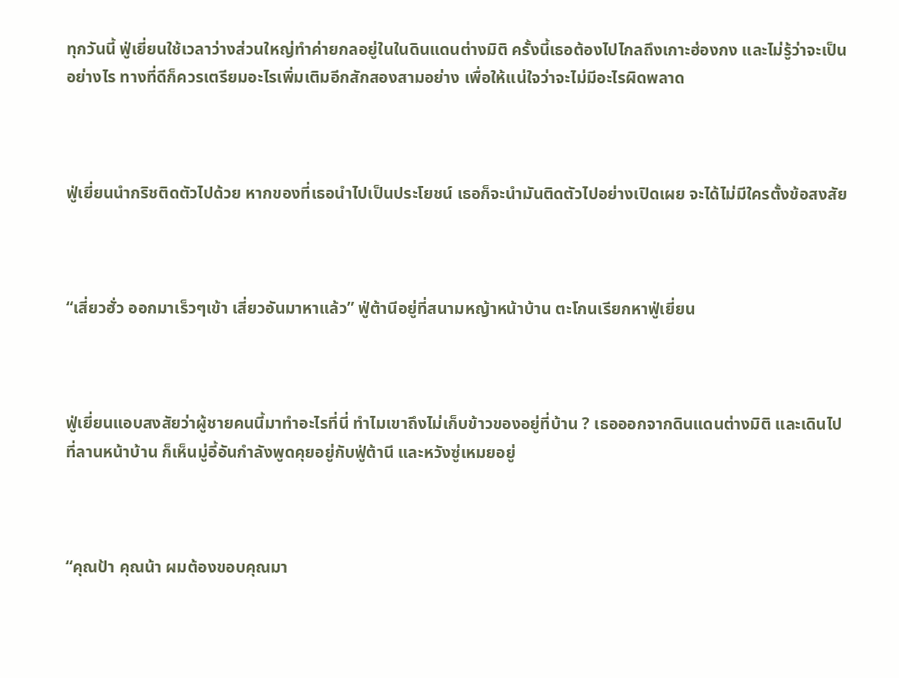ทุกวันนี้ ฟู่เยี่ยนใช้เวลาว่างส่วนใหญ่ทำค่ายกลอยู่ในในดินแดนต่างมิติ ครั้งนี้เธอต้องไปไกลถึงเกาะฮ่องกง และไม่รู้ว่าจะเป็นอย่างไร ทางที่ดีก็ควรเตรียมอะไรเพิ่มเติมอีกสักสองสามอย่าง เพื่อให้แน่ใจว่าจะไม่มีอะไรผิดพลาด



ฟู่เยี่ยนนำกริชติดตัวไปด้วย หากของที่เธอนำไปเป็นประโยชน์ เธอก็จะนำมันติดตัวไปอย่างเปิดเผย จะได้ไม่มีใครตั้งข้อสงสัย



“เสี่ยวฮั่ว ออกมาเร็วๆเข้า เสี่ยวอันมาหาแล้ว” ฟู่ต้านีอยู่ที่สนามหญ้าหน้าบ้าน ตะโกนเรียกหาฟู่เยี่ยน



ฟู่เยี่ยนแอบสงสัยว่าผู้ชายคนนี้มาทำอะไรที่นี่ ทำไมเขาถึงไม่เก็บข้าวของอยู่ที่บ้าน ? เธอออกจากดินแดนต่างมิติ และเดินไปที่ลานหน้าบ้าน ก็เห็นมู่อี้อันกำลังพูดคุยอยู่กับฟู่ต้านี และหวังซู่เหมยอยู่



“คุณป้า คุณน้า ผมต้องขอบคุณมา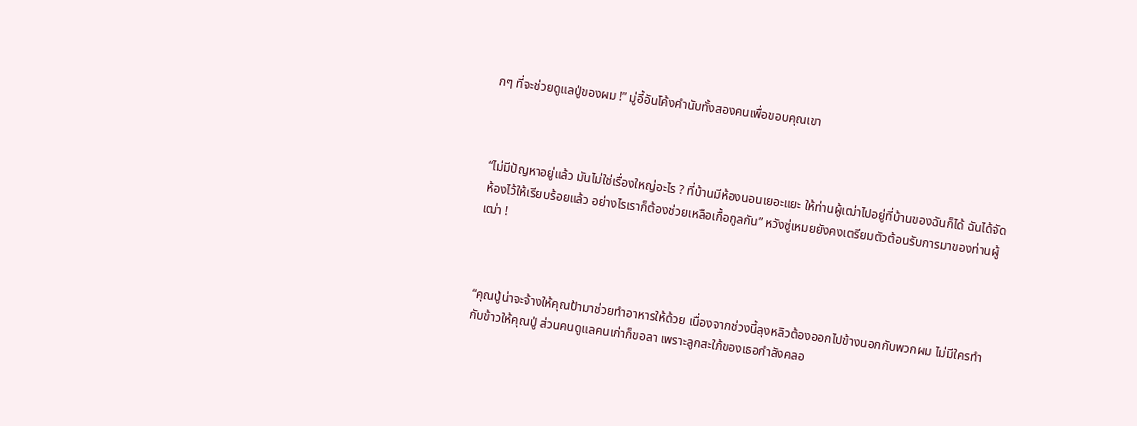กๆ ที่จะช่วยดูแลปู่ของผม !” มู่อี้อันโค้งคำนับทั้งสองคนเพื่อขอบคุณเขา



“ไม่มีปัญหาอยู่แล้ว มันไม่ใช่เรื่องใหญ่อะไร ? ที่บ้านมีห้องนอนเยอะแยะ ให้ท่านผู้เฒ่าไปอยู่ที่บ้านของฉันก็ได้ ฉันได้จัดห้องไว้ให้เรียบร้อยแล้ว อย่างไรเราก็ต้องช่วยเหลือเกื้อกูลกัน” หวังซู่เหมยยังคงเตรียมตัวต้อนรับการมาของท่านผู้เฒ่า !



“คุณปู่น่าจะจ้างให้คุณป้ามาช่วยทำอาหารให้ด้วย เนื่องจากช่วงนี้ลุงหลิวต้องออกไปข้างนอกกับพวกผม ไม่มีใครทำกับข้าวให้คุณปู่ ส่วนคนดูแลคนเก่าก็ขอลา เพราะลูกสะใภ้ของเธอกำลังคลอ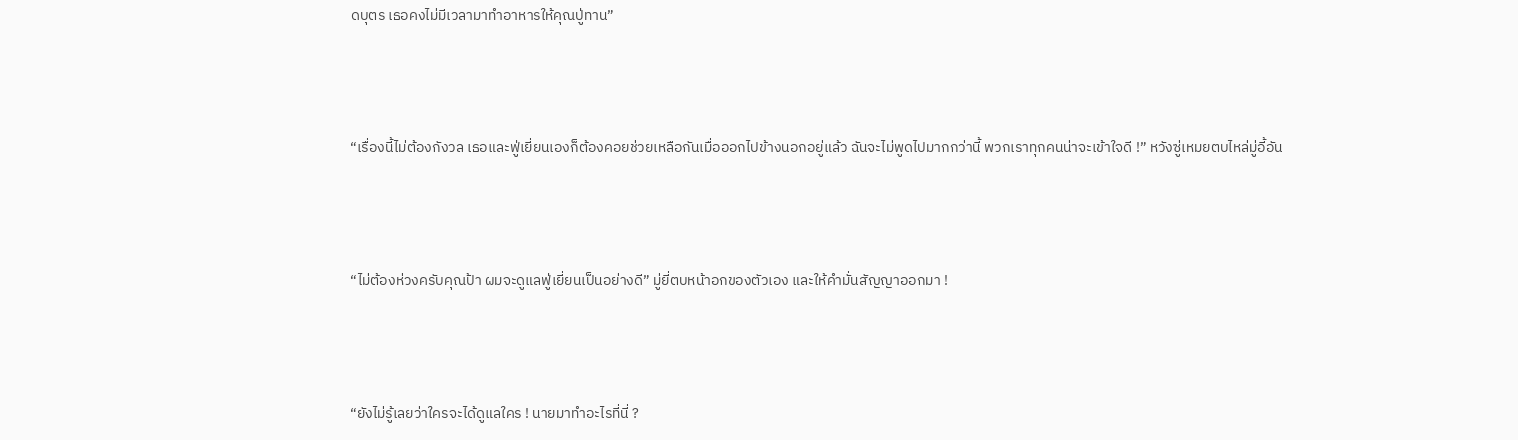ดบุตร เธอคงไม่มีเวลามาทำอาหารให้คุณปู่ทาน”



“เรื่องนี้ไม่ต้องกังวล เธอและฟู่เยี่ยนเองก็ต้องคอยช่วยเหลือกันเมื่อออกไปข้างนอกอยู่แล้ว ฉันจะไม่พูดไปมากกว่านี้ พวกเราทุกคนน่าจะเข้าใจดี !” หวังซู่เหมยตบไหล่มู่อี้อัน



“ไม่ต้องห่วงครับคุณป้า ผมจะดูแลฟู่เยี่ยนเป็นอย่างดี” มู่ยี่ตบหน้าอกของตัวเอง และให้คำมั่นสัญญาออกมา !



“ยังไม่รู้เลยว่าใครจะได้ดูแลใคร ! นายมาทำอะไรที่นี่ ?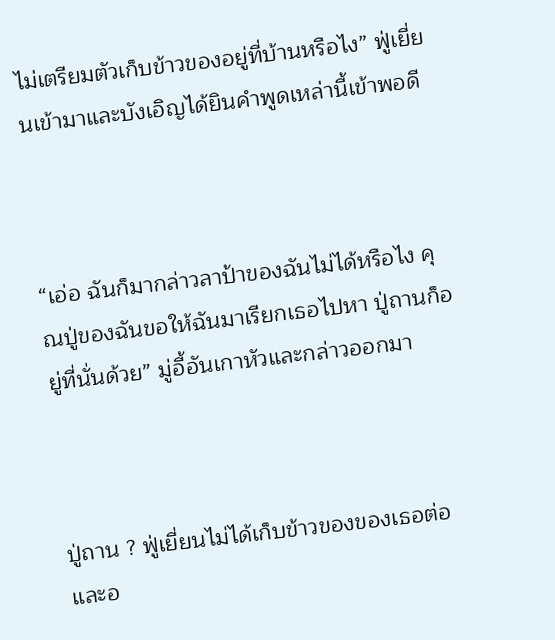ไม่เตรียมตัวเก็บข้าวของอยู่ที่บ้านหรือไง” ฟู่เยี่ยนเข้ามาและบังเอิญได้ยินคำพูดเหล่านี้เข้าพอดี



“เอ่อ ฉันก็มากล่าวลาป้าของฉันไม่ได้หรือไง คุณปู่ของฉันขอให้ฉันมาเรียกเธอไปหา ปู่ถานก็อยู่ที่นั่นด้วย” มู่อี้อันเกาหัวและกล่าวออกมา



ปู่ถาน ? ฟู่เยี่ยนไม่ได้เก็บข้าวของของเธอต่อ และอ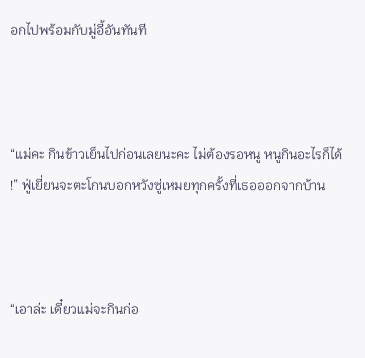อกไปพร้อมกับมู่อี้อันทันที



“แม่คะ กินข้าวเย็นไปก่อนเลยนะคะ ไม่ต้องรอหนู หนูกินอะไรก็ได้ !” ฟู่เยี่ยนจะตะโกนบอกหวังซู่เหมยทุกครั้งที่เธอออกจากบ้าน



“เอาล่ะ เดี๋ยวแม่จะกินก่อ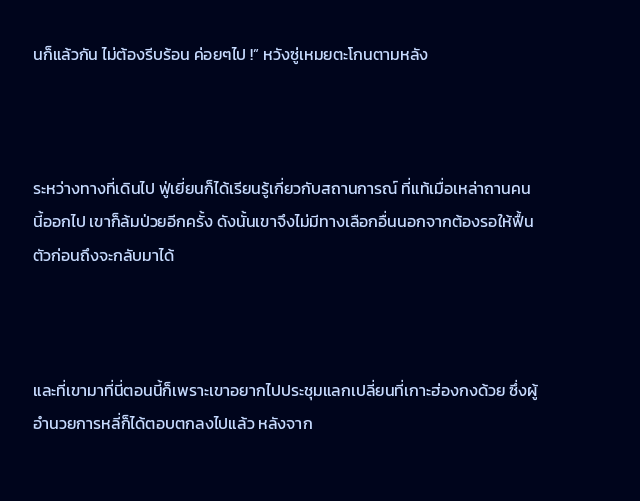นก็แล้วกัน ไม่ต้องรีบร้อน ค่อยๆไป !” หวังซู่เหมยตะโกนตามหลัง



ระหว่างทางที่เดินไป ฟู่เยี่ยนก็ได้เรียนรู้เกี่ยวกับสถานการณ์ ที่แท้เมื่อเหล่าถานคนนี้ออกไป เขาก็ล้มป่วยอีกครั้ง ดังนั้นเขาจึงไม่มีทางเลือกอื่นนอกจากต้องรอให้ฟื้นตัวก่อนถึงจะกลับมาได้



และที่เขามาที่นี่ตอนนี้ก็เพราะเขาอยากไปประชุมแลกเปลี่ยนที่เกาะฮ่องกงด้วย ซึ่งผู้อำนวยการหลี่ก็ได้ตอบตกลงไปแล้ว หลังจาก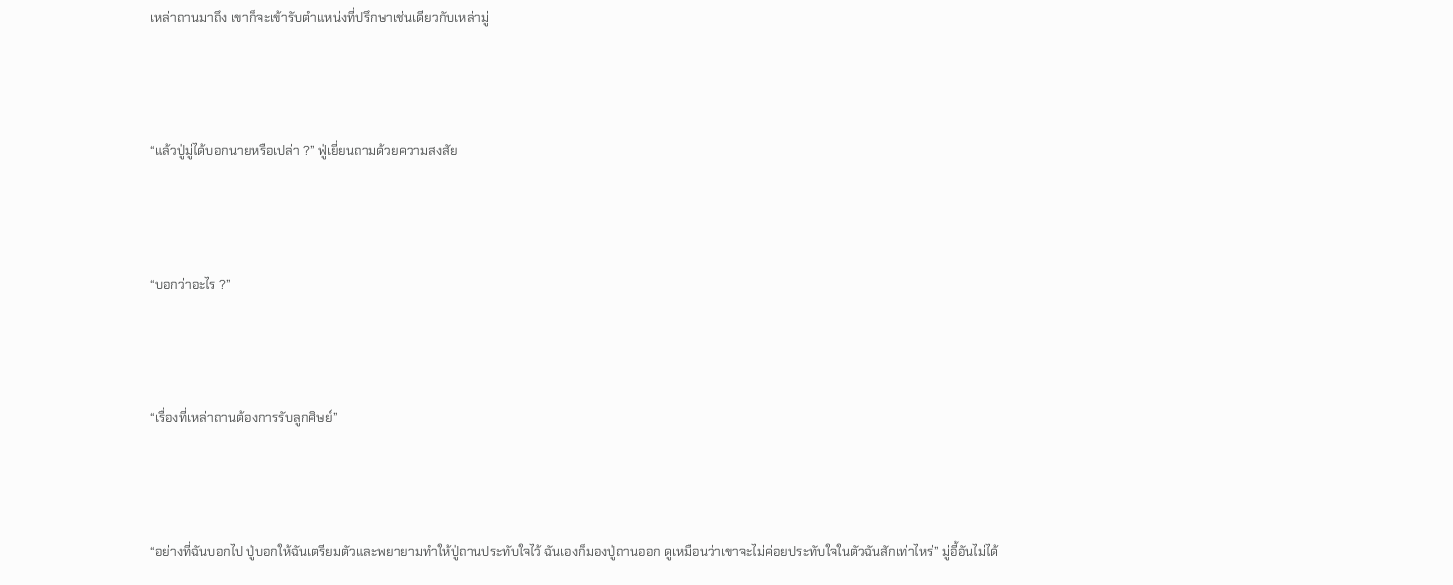เหล่าถานมาถึง เขาก็จะเข้ารับตำแหน่งที่ปรึกษาเช่นเดียวกับเหล่ามู่



“แล้วปู่มู่ได้บอกนายหรือเปล่า ?” ฟู่เยี่ยนถามด้วยความสงสัย



“บอกว่าอะไร ?”



“เรื่องที่เหล่าถานต้องการรับลูกศิษย์”



“อย่างที่ฉันบอกไป ปู่บอกให้ฉันเตรียมตัวและพยายามทำให้ปู่ถานประทับใจไว้ ฉันเองก็มองปู่ถานออก ดูเหมือนว่าเขาจะไม่ค่อยประทับใจในตัวฉันสักเท่าไหร่” มู่อี้อันไม่ได้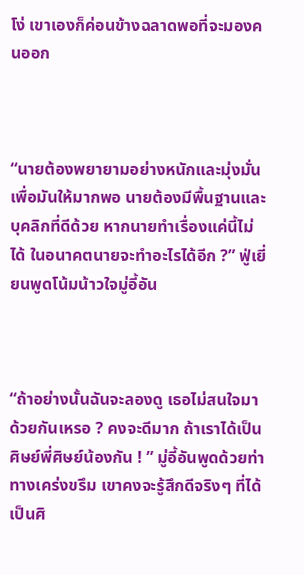โง่ เขาเองก็ค่อนข้างฉลาดพอที่จะมองคนออก



“นายต้องพยายามอย่างหนักและมุ่งมั่นเพื่อมันให้มากพอ นายต้องมีพื้นฐานและบุคลิกที่ดีด้วย หากนายทำเรื่องแค่นี้ไม่ได้ ในอนาคตนายจะทำอะไรได้อีก ?” ฟู่เยี่ยนพูดโน้มน้าวใจมู่อี้อัน



“ถ้าอย่างนั้นฉันจะลองดู เธอไม่สนใจมาด้วยกันเหรอ ? คงจะดีมาก ถ้าเราได้เป็นศิษย์พี่ศิษย์น้องกัน ! ” มู่อี้อันพูดด้วยท่าทางเคร่งขรึม เขาคงจะรู้สึกดีจริงๆ ที่ได้เป็นศิ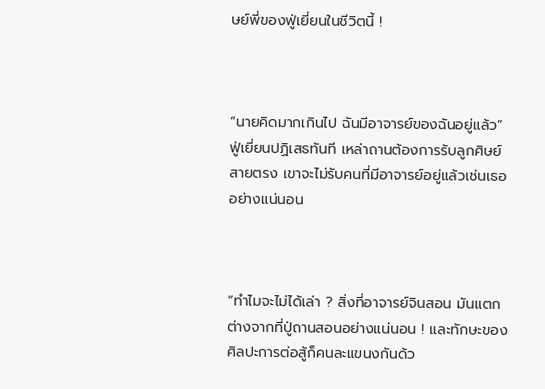ษย์พี่ของฟู่เยี่ยนในชีวิตนี้ !



“นายคิดมากเกินไป ฉันมีอาจารย์ของฉันอยู่แล้ว” ฟู่เยี่ยนปฏิเสธทันที เหล่าถานต้องการรับลูกศิษย์สายตรง เขาจะไม่รับคนที่มีอาจารย์อยู่แล้วเช่นเธออย่างแน่นอน



“ทำไมจะไม่ได้เล่า ? สิ่งที่อาจารย์จินสอน มันแตกต่างจากที่ปู่ถานสอนอย่างแน่นอน ! และทักษะของศิลปะการต่อสู้ก็คนละแขนงกันด้ว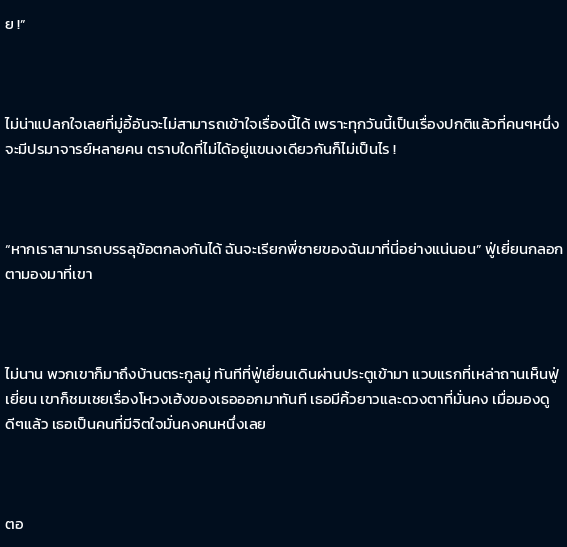ย !”



ไม่น่าแปลกใจเลยที่มู่อี้อันจะไม่สามารถเข้าใจเรื่องนี้ได้ เพราะทุกวันนี้เป็นเรื่องปกติแล้วที่คนๆหนึ่งจะมีปรมาจารย์หลายคน ตราบใดที่ไม่ได้อยู่แขนงเดียวกันก็ไม่เป็นไร !



“หากเราสามารถบรรลุข้อตกลงกันได้ ฉันจะเรียกพี่ชายของฉันมาที่นี่อย่างแน่นอน” ฟู่เยี่ยนกลอกตามองมาที่เขา



ไม่นาน พวกเขาก็มาถึงบ้านตระกูลมู่ ทันทีที่ฟู่เยี่ยนเดินผ่านประตูเข้ามา แวบแรกที่เหล่าถานเห็นฟู่เยี่ยน เขาก็ชมเชยเรื่องโหวงเฮ้งของเธอออกมาทันที เธอมีคิ้วยาวและดวงตาที่มั่นคง เมื่อมองดูดีๆแล้ว เธอเป็นคนที่มีจิตใจมั่นคงคนหนึ่งเลย



ตอ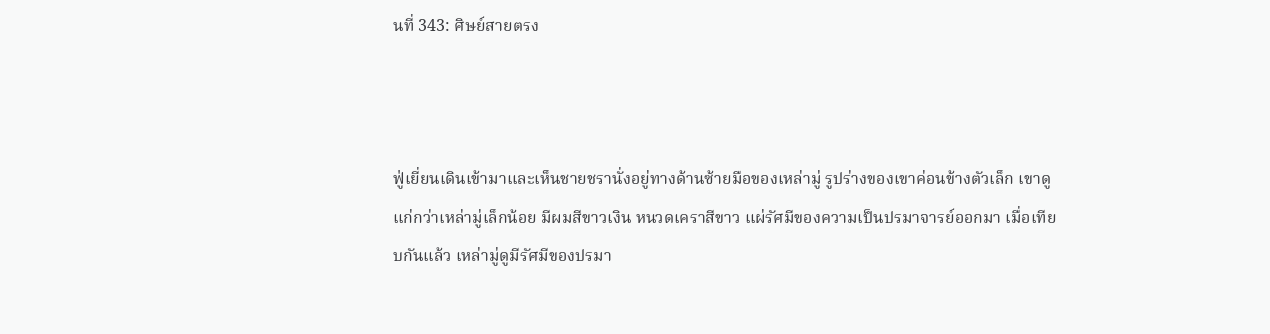นที่ 343: ศิษย์สายตรง



ฟู่เยี่ยนเดินเข้ามาและเห็นชายชรานั่งอยู่ทางด้านซ้ายมือของเหล่ามู่ รูปร่างของเขาค่อนข้างตัวเล็ก เขาดูแก่กว่าเหล่ามู่เล็กน้อย มีผมสีขาวเงิน หนวดเคราสีขาว แผ่รัศมีของความเป็นปรมาจารย์ออกมา เมื่อเทียบกันแล้ว เหล่ามู่ดูมีรัศมีของปรมา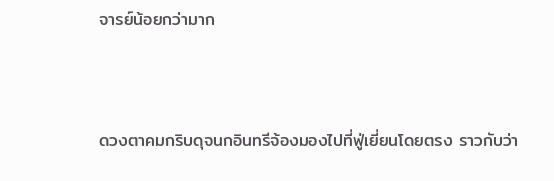จารย์น้อยกว่ามาก



ดวงตาคมกริบดุจนกอินทรีจ้องมองไปที่ฟู่เยี่ยนโดยตรง ราวกับว่า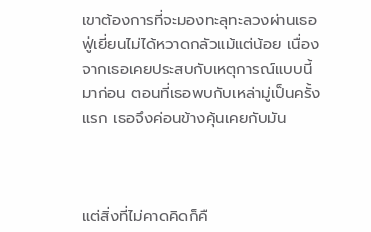เขาต้องการที่จะมองทะลุทะลวงผ่านเธอ ฟู่เยี่ยนไม่ได้หวาดกลัวแม้แต่น้อย เนื่องจากเธอเคยประสบกับเหตุการณ์แบบนี้มาก่อน ตอนที่เธอพบกับเหล่ามู่เป็นครั้งแรก เธอจึงค่อนข้างคุ้นเคยกับมัน



แต่สิ่งที่ไม่คาดคิดก็คื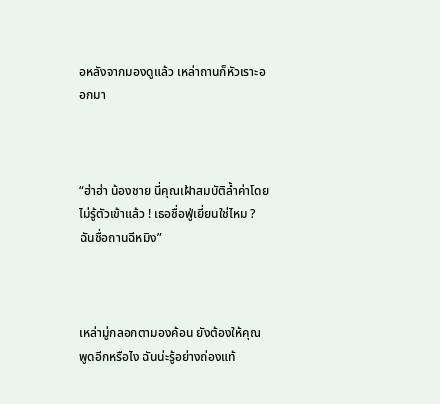อหลังจากมองดูแล้ว เหล่าถานก็หัวเราะออกมา



“ฮ่าฮ่า น้องชาย นี่คุณเฝ้าสมบัติล้ำค่าโดยไม่รู้ตัวเข้าแล้ว ! เธอชื่อฟู่เยี่ยนใช่ไหม ? ฉันชื่อถานฉีหมิง”



เหล่ามู่กลอกตามองค้อน ยังต้องให้คุณพูดอีกหรือไง ฉันน่ะรู้อย่างถ่องแท้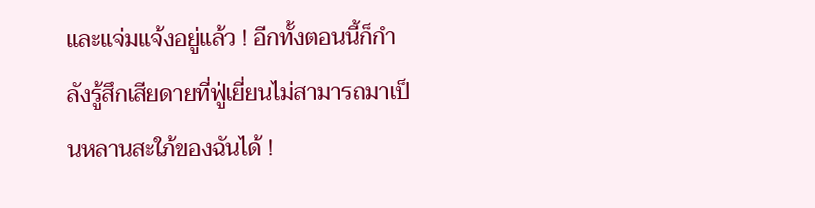และแจ่มแจ้งอยู่แล้ว ! อีกทั้งตอนนี้ก็กำลังรู้สึกเสียดายที่ฟู่เยี่ยนไม่สามารถมาเป็นหลานสะใภ้ของฉันได้ !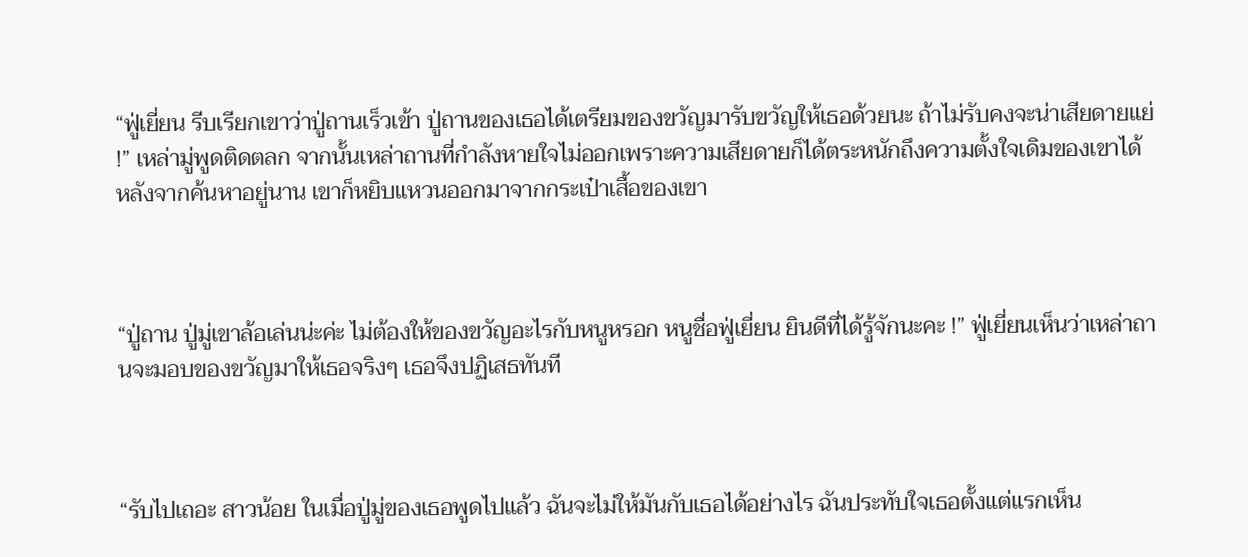“ฟู่เยี่ยน รีบเรียกเขาว่าปู่ถานเร็วเข้า ปู่ถานของเธอได้เตรียมของขวัญมารับขวัญให้เธอด้วยนะ ถ้าไม่รับคงจะน่าเสียดายแย่ !” เหล่ามู่พูดติดตลก จากนั้นเหล่าถานที่กำลังหายใจไม่ออกเพราะความเสียดายก็ได้ตระหนักถึงความตั้งใจเดิมของเขาได้ หลังจากค้นหาอยู่นาน เขาก็หยิบแหวนออกมาจากกระเป๋าเสื้อของเขา



“ปู่ถาน ปู่มู่เขาล้อเล่นน่ะค่ะ ไม่ต้องให้ของขวัญอะไรกับหนูหรอก หนูชื่อฟู่เยี่ยน ยินดีที่ได้รู้จักนะคะ !” ฟู่เยี่ยนเห็นว่าเหล่าถานจะมอบของขวัญมาให้เธอจริงๆ เธอจึงปฏิเสธทันที



“รับไปเถอะ สาวน้อย ในเมื่อปู่มู่ของเธอพูดไปแล้ว ฉันจะไม่ให้มันกับเธอได้อย่างไร ฉันประทับใจเธอตั้งแต่แรกเห็น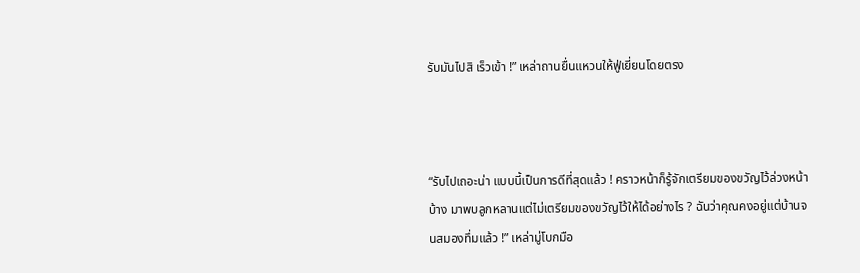รับมันไปสิ เร็วเข้า !” เหล่าถานยื่นแหวนให้ฟู่เยี่ยนโดยตรง



“รับไปเถอะน่า แบบนี้เป็นการดีที่สุดแล้ว ! คราวหน้าก็รู้จักเตรียมของขวัญไว้ล่วงหน้าบ้าง มาพบลูกหลานแต่ไม่เตรียมของขวัญไว้ให้ได้อย่างไร ? ฉันว่าคุณคงอยู่แต่บ้านจนสมองทึ่มแล้ว !” เหล่ามู่โบกมือ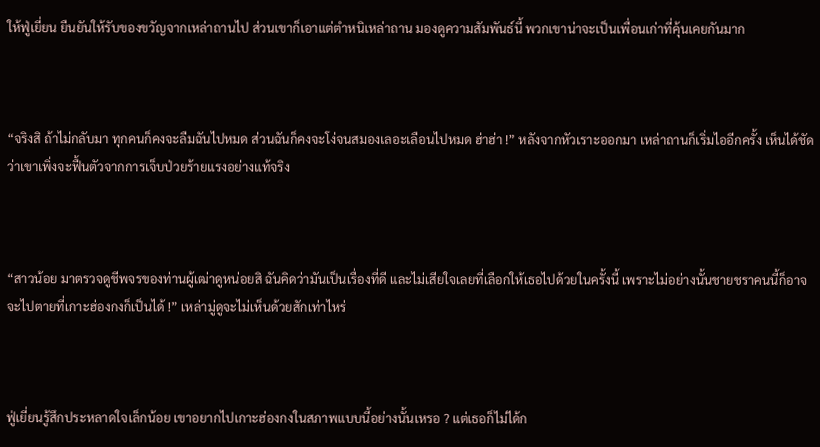ให้ฟู่เยี่ยน ยืนยันให้รับของขวัญจากเหล่าถานไป ส่วนเขาก็เอาแต่ตำหนิเหล่าถาน มองดูความสัมพันธ์นี้ พวกเขาน่าจะเป็นเพื่อนเก่าที่คุ้นเคยกันมาก



“จริงสิ ถ้าไม่กลับมา ทุกคนก็คงจะลืมฉันไปหมด ส่วนฉันก็คงจะโง่จนสมองเลอะเลือนไปหมด ฮ่าฮ่า !” หลังจากหัวเราะออกมา เหล่าถานก็เริ่มไออีกครั้ง เห็นได้ชัดว่าเขาเพิ่งจะฟื้นตัวจากการเจ็บป่วยร้ายแรงอย่างแท้จริง



“สาวน้อย มาตรวจดูชีพจรของท่านผู้เฒ่าดูหน่อยสิ ฉันคิดว่ามันเป็นเรื่องที่ดี และไม่เสียใจเลยที่เลือกให้เธอไปด้วยในครั้งนี้ เพราะไม่อย่างนั้นชายชราคนนี้ก็อาจจะไปตายที่เกาะฮ่องกงก็เป็นได้ !” เหล่ามู่ดูจะไม่เห็นด้วยสักเท่าไหร่



ฟู่เยี่ยนรู้สึกประหลาดใจเล็กน้อย เขาอยากไปเกาะฮ่องกงในสภาพแบบนี้อย่างนั้นเหรอ ? แต่เธอก็ไม่ได้ก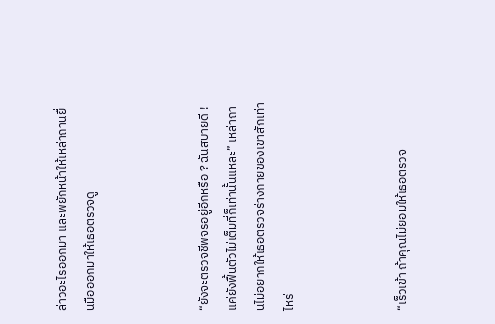ล่าวอะไรออกมา และพยักหน้าให้เหล่าถานยื่นมือออกมาให้เธอตรวจดู



“ยังจะตรวจชีพจรอยู่อีกหรือ ? ฉันสบายดี ! แค่ยังฟื้นตัวไม่เต็มที่ก็เท่านั้นแหละ” เหล่าถานไม่อยากให้เธอตรวจร่างกายของเขาสักเท่าไหร่



“เร็วเข้า ถ้าคุณไม่ยอมให้เธอตรวจ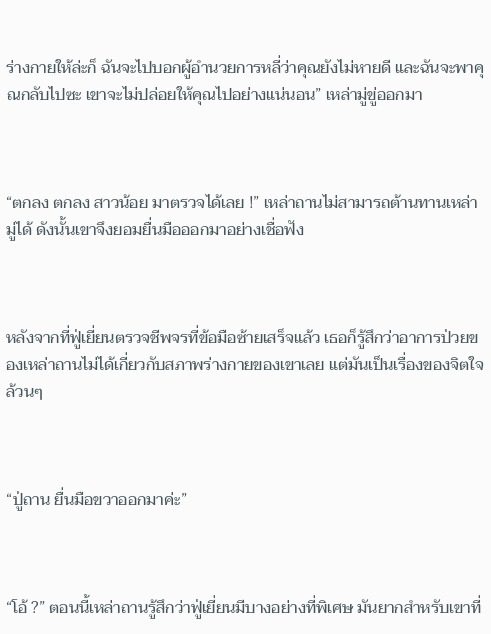ร่างกายให้ล่ะก็ ฉันจะไปบอกผู้อำนวยการหลี่ว่าคุณยังไม่หายดี และฉันจะพาคุณกลับไปซะ เขาจะไม่ปล่อยให้คุณไปอย่างแน่นอน” เหล่ามู่ขู่ออกมา



“ตกลง ตกลง สาวน้อย มาตรวจได้เลย !” เหล่าถานไม่สามารถต้านทานเหล่ามู่ได้ ดังนั้นเขาจึงยอมยื่นมือออกมาอย่างเชื่อฟัง



หลังจากที่ฟู่เยี่ยนตรวจชีพจรที่ข้อมือซ้ายเสร็จแล้ว เธอก็รู้สึกว่าอาการป่วยของเหล่าถานไม่ได้เกี่ยวกับสภาพร่างกายของเขาเลย แต่มันเป็นเรื่องของจิตใจล้วนๆ



“ปู่ถาน ยื่นมือขวาออกมาค่ะ”



“โอ้ ?” ตอนนี้เหล่าถานรู้สึกว่าฟู่เยี่ยนมีบางอย่างที่พิเศษ มันยากสำหรับเขาที่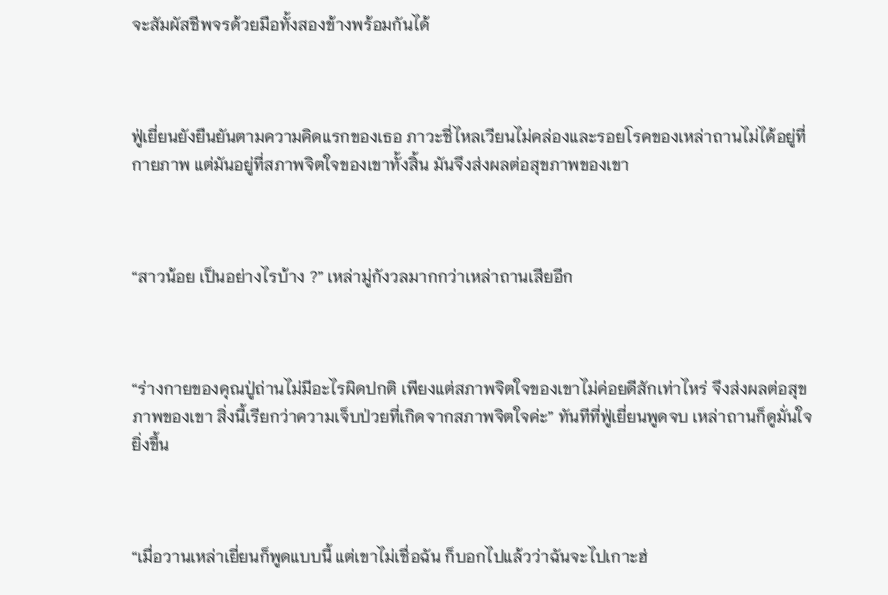จะสัมผัสชีพจรด้วยมือทั้งสองข้างพร้อมกันได้



ฟู่เยี่ยนยังยืนยันตามความคิดแรกของเธอ ภาวะชี่ไหลเวียนไม่คล่องและรอยโรคของเหล่าถานไม่ได้อยู่ที่กายภาพ แต่มันอยู่ที่สภาพจิตใจของเขาทั้งสิ้น มันจึงส่งผลต่อสุขภาพของเขา



“สาวน้อย เป็นอย่างไรบ้าง ?” เหล่ามู่กังวลมากกว่าเหล่าถานเสียอีก



“ร่างกายของคุณปู่ถ่านไม่มีอะไรผิดปกติ เพียงแต่สภาพจิตใจของเขาไม่ค่อยดีสักเท่าไหร่ จึงส่งผลต่อสุขภาพของเขา สิ่งนี้เรียกว่าความเจ็บป่วยที่เกิดจากสภาพจิตใจค่ะ” ทันทีที่ฟู่เยี่ยนพูดจบ เหล่าถานก็ดูมั่นใจยิ่งขึ้น



“เมื่อวานเหล่าเยี่ยนก็พูดแบบนี้ แต่เขาไม่เชื่อฉัน ก็บอกไปแล้วว่าฉันจะไปเกาะฮ่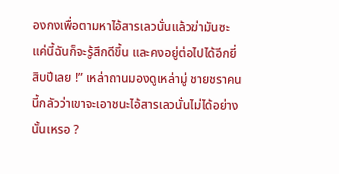องกงเพื่อตามหาไอ้สารเลวนั่นแล้วฆ่ามันซะ แค่นี้ฉันก็จะรู้สึกดีขึ้น และคงอยู่ต่อไปได้อีกยี่สิบปีเลย !” เหล่าถานมองดูเหล่ามู่ ชายชราคนนี้กลัวว่าเขาจะเอาชนะไอ้สารเลวนั่นไม่ได้อย่างนั้นเหรอ ?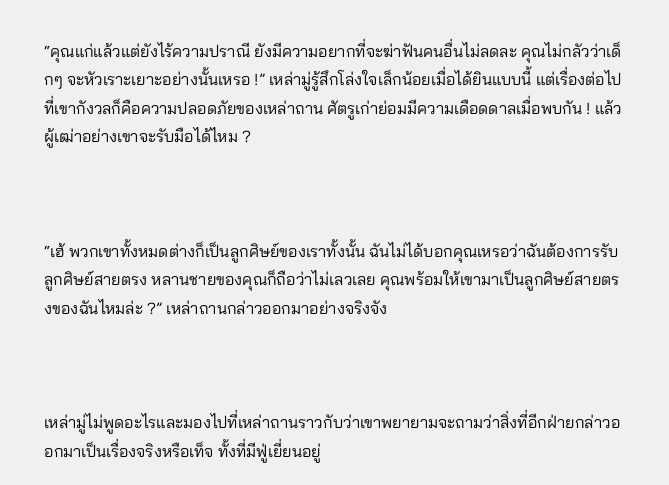“คุณแก่แล้วแต่ยังไร้ความปราณี ยังมีความอยากที่จะฆ่าฟันคนอื่นไม่ลดละ คุณไม่กลัวว่าเด็กๆ จะหัวเราะเยาะอย่างนั้นเหรอ !” เหล่ามู่รู้สึกโล่งใจเล็กน้อยเมื่อได้ยินแบบนี้ แต่เรื่องต่อไปที่เขากังวลก็คือความปลอดภัยของเหล่าถาน ศัตรูเก่าย่อมมีความเดือดดาลเมื่อพบกัน ! แล้วผู้เฒ่าอย่างเขาจะรับมือได้ไหม ?



“เฮ้ พวกเขาทั้งหมดต่างก็เป็นลูกศิษย์ของเราทั้งนั้น ฉันไม่ได้บอกคุณเหรอว่าฉันต้องการรับลูกศิษย์สายตรง หลานชายของคุณก็ถือว่าไม่เลวเลย คุณพร้อมให้เขามาเป็นลูกศิษย์สายตรงของฉันไหมล่ะ ?” เหล่าถานกล่าวออกมาอย่างจริงจัง



เหล่ามู่ไม่พูดอะไรและมองไปที่เหล่าถานราวกับว่าเขาพยายามจะถามว่าสิ่งที่อีกฝ่ายกล่าวออกมาเป็นเรื่องจริงหรือเท็จ ทั้งที่มีฟู่เยี่ยนอยู่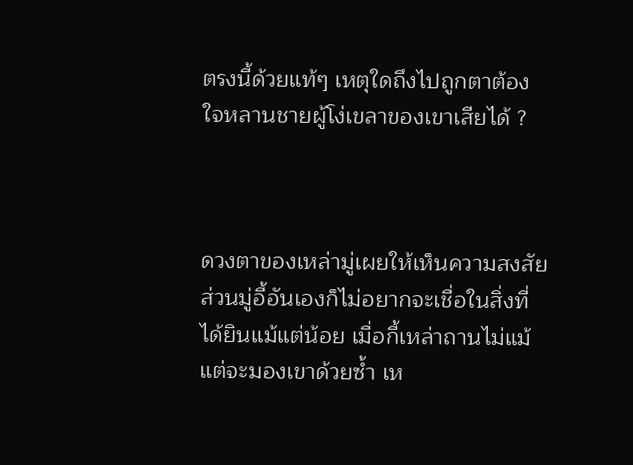ตรงนี้ด้วยแท้ๆ เหตุใดถึงไปถูกตาต้องใจหลานชายผู้โง่เขลาของเขาเสียได้ ?



ดวงตาของเหล่ามู่เผยให้เห็นความสงสัย ส่วนมู่อี้อันเองก็ไม่อยากจะเชื่อในสิ่งที่ได้ยินแม้แต่น้อย เมื่อกี้เหล่าถานไม่แม้แต่จะมองเขาด้วยซ้ำ เห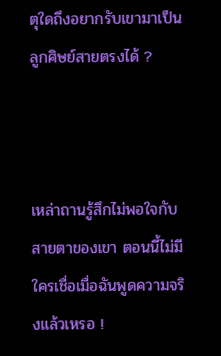ตุใดถึงอยากรับเขามาเป็นลูกศิษย์สายตรงได้ ?



เหล่าถานรู้สึกไม่พอใจกับสายตาของเขา ตอนนี้ไม่มีใครเชื่อเมื่อฉันพูดความจริงแล้วเหรอ !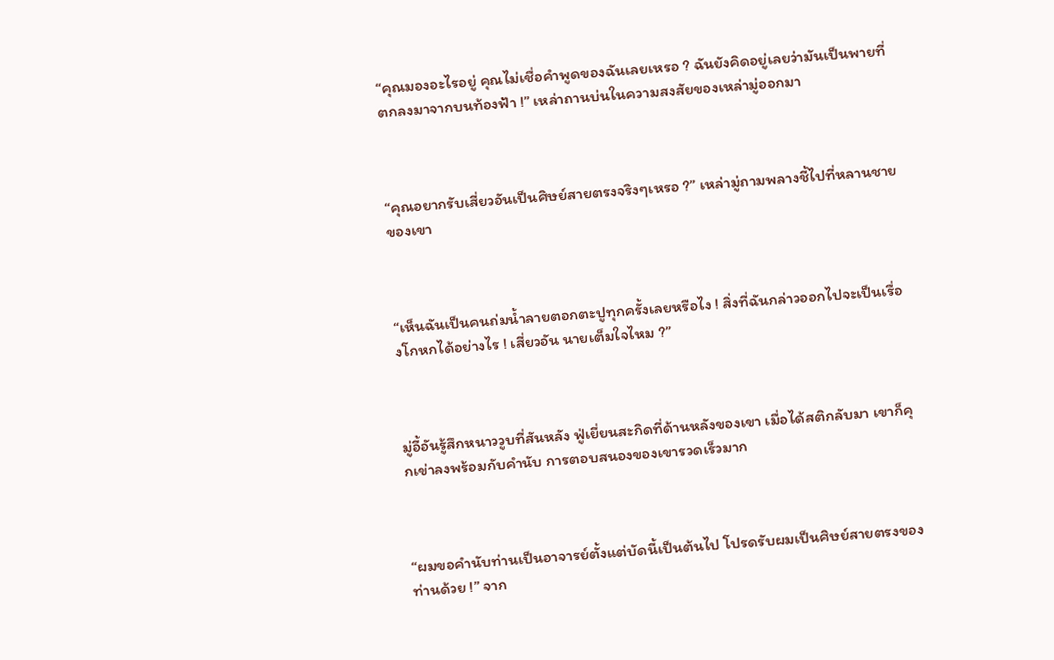“คุณมองอะไรอยู่ คุณไม่เชื่อคำพูดของฉันเลยเหรอ ? ฉันยังคิดอยู่เลยว่ามันเป็นพายที่ตกลงมาจากบนท้องฟ้า !” เหล่าถานบ่นในความสงสัยของเหล่ามู่ออกมา



“คุณอยากรับเสี่ยวอันเป็นศิษย์สายตรงจริงๆเหรอ ?” เหล่ามู่ถามพลางชี้ไปที่หลานชายของเขา



“เห็นฉันเป็นคนถ่มน้ำลายตอกตะปูทุกครั้งเลยหรือไง ! สิ่งที่ฉันกล่าวออกไปจะเป็นเรื่องโกหกได้อย่างไร ! เสี่ยวอัน นายเต็มใจไหม ?”



มู่อี้อันรู้สึกหนาววูบที่สันหลัง ฟู่เยี่ยนสะกิดที่ด้านหลังของเขา เมื่อได้สติกลับมา เขาก็คุกเข่าลงพร้อมกับคำนับ การตอบสนองของเขารวดเร็วมาก



“ผมขอคำนับท่านเป็นอาจารย์ตั้งแต่บัดนี้เป็นต้นไป โปรดรับผมเป็นศิษย์สายตรงของท่านด้วย !” จาก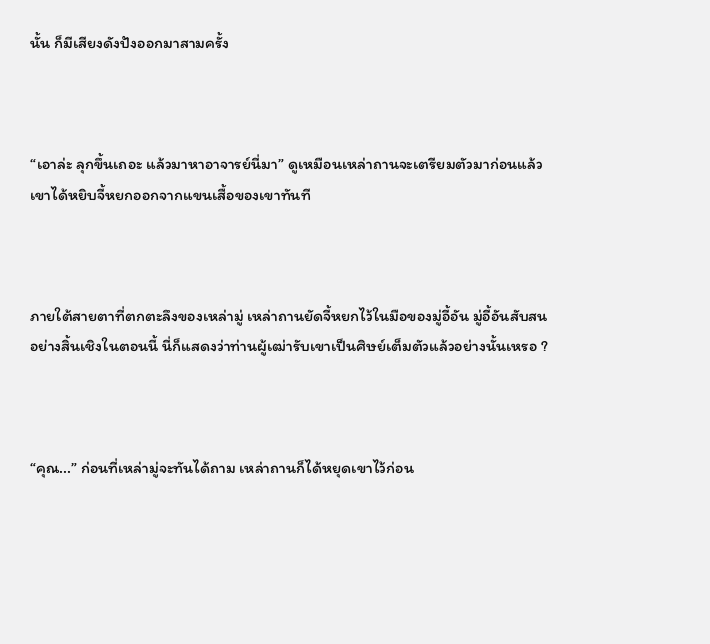นั้น ก็มีเสียงดังปังออกมาสามครั้ง



“เอาล่ะ ลุกขึ้นเถอะ แล้วมาหาอาจารย์นี่มา” ดูเหมือนเหล่าถานจะเตรียมตัวมาก่อนแล้ว เขาได้หยิบจี้หยกออกจากแขนเสื้อของเขาทันที



ภายใต้สายตาที่ตกตะลึงของเหล่ามู่ เหล่าถานยัดจี้หยกไว้ในมือของมู่อี้อัน มู่อี้อันสับสนอย่างสิ้นเชิงในตอนนี้ นี่ก็แสดงว่าท่านผู้เฒ่ารับเขาเป็นศิษย์เต็มตัวแล้วอย่างนั้นเหรอ ?



“คุณ...” ก่อนที่เหล่ามู่จะทันได้ถาม เหล่าถานก็ได้หยุดเขาไว้ก่อน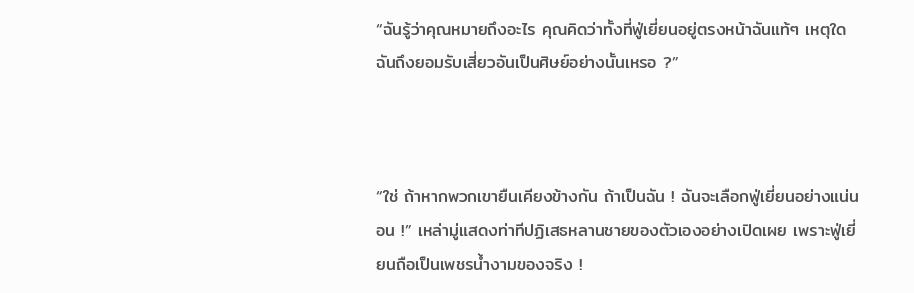“ฉันรู้ว่าคุณหมายถึงอะไร คุณคิดว่าทั้งที่ฟู่เยี่ยนอยู่ตรงหน้าฉันแท้ๆ เหตุใดฉันถึงยอมรับเสี่ยวอันเป็นศิษย์อย่างนั้นเหรอ ?”



“ใช่ ถ้าหากพวกเขายืนเคียงข้างกัน ถ้าเป็นฉัน ! ฉันจะเลือกฟู่เยี่ยนอย่างแน่นอน !” เหล่ามู่แสดงท่าทีปฏิเสธหลานชายของตัวเองอย่างเปิดเผย เพราะฟู่เยี่ยนถือเป็นเพชรน้ำงามของจริง !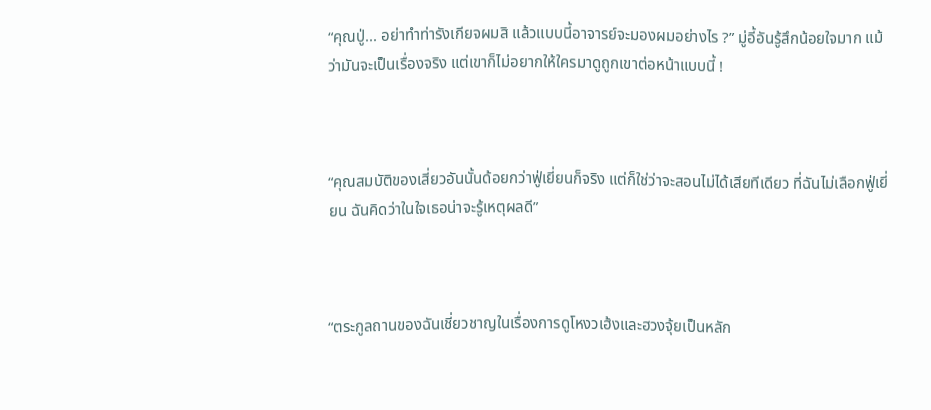“คุณปู่... อย่าทำท่ารังเกียจผมสิ แล้วแบบนี้อาจารย์จะมองผมอย่างไร ?” มู่อี้อันรู้สึกน้อยใจมาก แม้ว่ามันจะเป็นเรื่องจริง แต่เขาก็ไม่อยากให้ใครมาดูถูกเขาต่อหน้าแบบนี้ !



“คุณสมบัติของเสี่ยวอันนั้นด้อยกว่าฟู่เยี่ยนก็จริง แต่ก็ใช่ว่าจะสอนไม่ได้เสียทีเดียว ที่ฉันไม่เลือกฟู่เยี่ยน ฉันคิดว่าในใจเธอน่าจะรู้เหตุผลดี”



“ตระกูลถานของฉันเชี่ยวชาญในเรื่องการดูโหงวเฮ้งและฮวงจุ้ยเป็นหลัก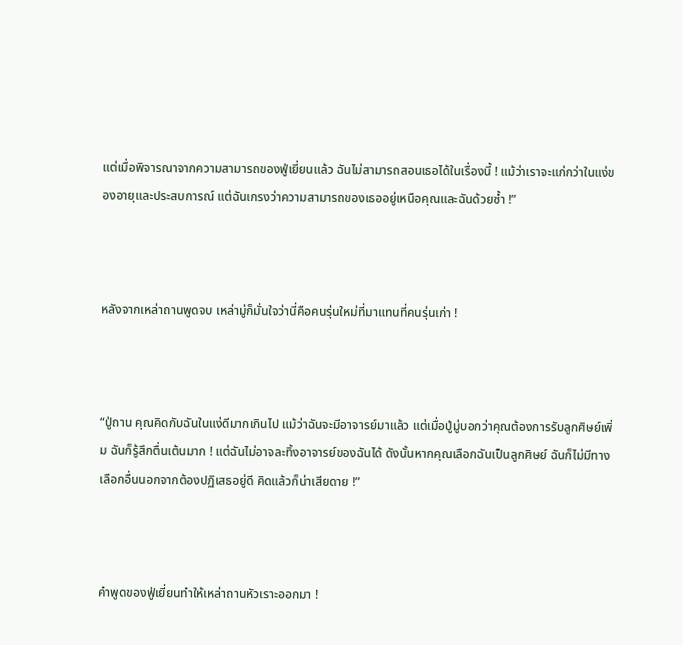แต่เมื่อพิจารณาจากความสามารถของฟู่เยี่ยนแล้ว ฉันไม่สามารถสอนเธอได้ในเรื่องนี้ ! แม้ว่าเราจะแก่กว่าในแง่ของอายุและประสบการณ์ แต่ฉันเกรงว่าความสามารถของเธออยู่เหนือคุณและฉันด้วยซ้ำ !”



หลังจากเหล่าถานพูดจบ เหล่ามู่ก็มั่นใจว่านี่คือคนรุ่นใหม่ที่มาแทนที่คนรุ่นเก่า !



“ปู่ถาน คุณคิดกับฉันในแง่ดีมากเกินไป แม้ว่าฉันจะมีอาจารย์มาแล้ว แต่เมื่อปู่มู่บอกว่าคุณต้องการรับลูกศิษย์เพิ่ม ฉันก็รู้สึกตื่นเต้นมาก ! แต่ฉันไม่อาจละทิ้งอาจารย์ของฉันได้ ดังนั้นหากคุณเลือกฉันเป็นลูกศิษย์ ฉันก็ไม่มีทางเลือกอื่นนอกจากต้องปฏิเสธอยู่ดี คิดแล้วก็น่าเสียดาย !”



คำพูดของฟู่เยี่ยนทำให้เหล่าถานหัวเราะออกมา !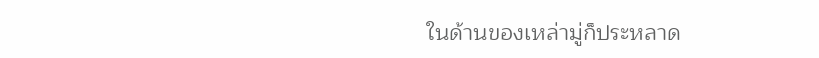ในด้านของเหล่ามู่ก็ประหลาด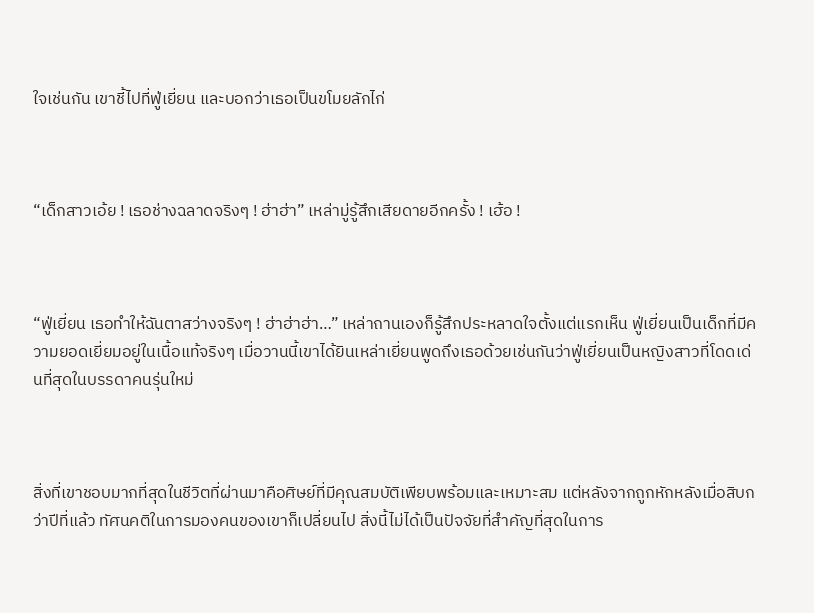ใจเช่นกัน เขาชี้ไปที่ฟู่เยี่ยน และบอกว่าเธอเป็นขโมยลักไก่



“เด็กสาวเอ้ย ! เธอช่างฉลาดจริงๆ ! ฮ่าฮ่า” เหล่ามู่รู้สึกเสียดายอีกครั้ง ! เฮ้อ !



“ฟู่เยี่ยน เธอทำให้ฉันตาสว่างจริงๆ ! ฮ่าฮ่าฮ่า…” เหล่าถานเองก็รู้สึกประหลาดใจตั้งแต่แรกเห็น ฟู่เยี่ยนเป็นเด็กที่มีความยอดเยี่ยมอยู่ในเนื้อแท้จริงๆ เมื่อวานนี้เขาได้ยินเหล่าเยี่ยนพูดถึงเธอด้วยเช่นกันว่าฟู่เยี่ยนเป็นหญิงสาวที่โดดเด่นที่สุดในบรรดาคนรุ่นใหม่



สิ่งที่เขาชอบมากที่สุดในชีวิตที่ผ่านมาคือศิษย์ที่มีคุณสมบัติเพียบพร้อมและเหมาะสม แต่หลังจากถูกหักหลังเมื่อสิบกว่าปีที่แล้ว ทัศนคติในการมองคนของเขาก็เปลี่ยนไป สิ่งนี้ไม่ได้เป็นปัจจัยที่สำคัญที่สุดในการ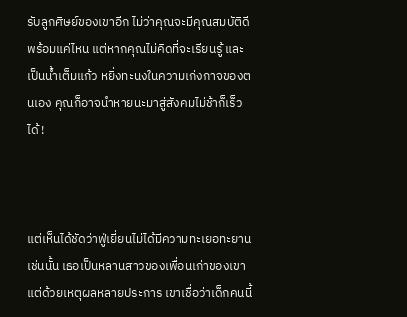รับลูกศิษย์ของเขาอีก ไม่ว่าคุณจะมีคุณสมบัติดีพร้อมแค่ไหน แต่หากคุณไม่คิดที่จะเรียนรู้ และเป็นน้ำเต็มแก้ว หยิ่งทะนงในความเก่งกาจของตนเอง คุณก็อาจนำหายนะมาสู่สังคมไม่ช้าก็เร็วได้ !



แต่เห็นได้ชัดว่าฟู่เยี่ยนไม่ได้มีความทะเยอทะยานเช่นนั้น เธอเป็นหลานสาวของเพื่อนเก่าของเขา แต่ด้วยเหตุผลหลายประการ เขาเชื่อว่าเด็กคนนี้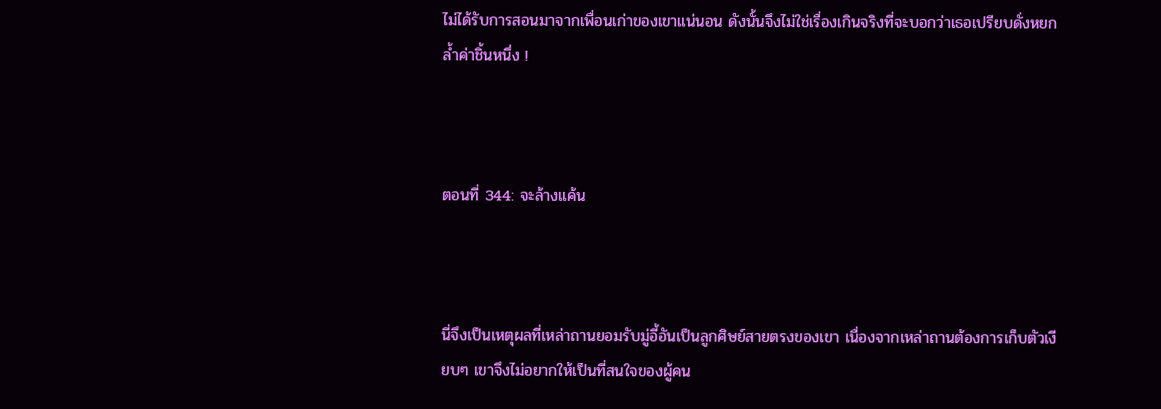ไม่ได้รับการสอนมาจากเพื่อนเก่าของเขาแน่นอน ดังนั้นจึงไม่ใช่เรื่องเกินจริงที่จะบอกว่าเธอเปรียบดั่งหยกล้ำค่าชิ้นหนึ่ง !



ตอนที่ 344: จะล้างแค้น



นี่จึงเป็นเหตุผลที่เหล่าถานยอมรับมู่อี้อันเป็นลูกศิษย์สายตรงของเขา เนื่องจากเหล่าถานต้องการเก็บตัวเงียบๆ เขาจึงไม่อยากให้เป็นที่สนใจของผู้คน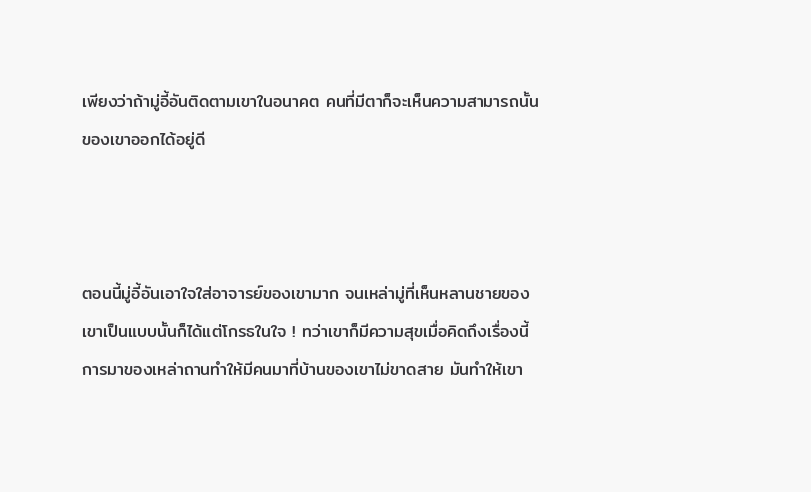เพียงว่าถ้ามู่อี้อันติดตามเขาในอนาคต คนที่มีตาก็จะเห็นความสามารถนั้นของเขาออกได้อยู่ดี



ตอนนี้มู่อี้อันเอาใจใส่อาจารย์ของเขามาก จนเหล่ามู่ที่เห็นหลานชายของเขาเป็นแบบนั้นก็ได้แต่โกรธในใจ ! ทว่าเขาก็มีความสุขเมื่อคิดถึงเรื่องนี้ การมาของเหล่าถานทำให้มีคนมาที่บ้านของเขาไม่ขาดสาย มันทำให้เขา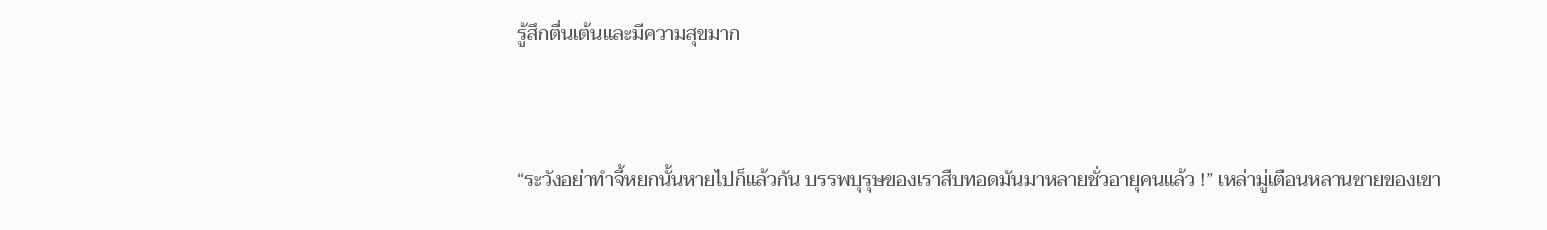รู้สึกตื่นเต้นและมีความสุขมาก



“ระวังอย่าทำจี้หยกนั้นหายไปก็แล้วกัน บรรพบุรุษของเราสืบทอดมันมาหลายชั่วอายุคนแล้ว !” เหล่ามู่เตือนหลานชายของเขา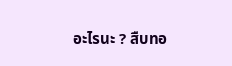อะไรนะ ? สืบทอ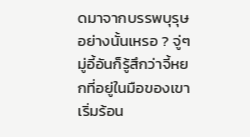ดมาจากบรรพบุรุษอย่างนั้นเหรอ ? จู่ๆ มู่อี้อันก็รู้สึกว่าจี้หยกที่อยู่ในมือของเขาเริ่มร้อน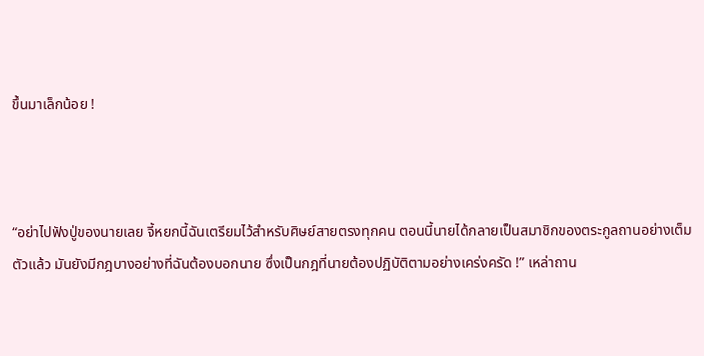ขึ้นมาเล็กน้อย !



“อย่าไปฟังปู่ของนายเลย จี้หยกนี้ฉันเตรียมไว้สำหรับศิษย์สายตรงทุกคน ตอนนี้นายได้กลายเป็นสมาชิกของตระกูลถานอย่างเต็มตัวแล้ว มันยังมีกฎบางอย่างที่ฉันต้องบอกนาย ซึ่งเป็นกฎที่นายต้องปฏิบัติตามอย่างเคร่งครัด !” เหล่าถาน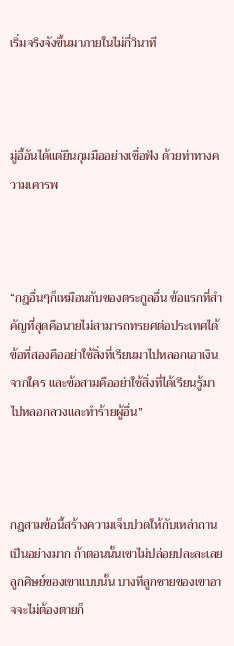เริ่มจริงจังขึ้นมาภายในไม่กี่วินาที



มู่อี้อันได้แต่ยืนกุมมืออย่างเชื่อฟัง ด้วยท่าทางความเคารพ



“กฎอื่นๆก็เหมือนกับของตระกูลอื่น ข้อแรกที่สำคัญที่สุดคือนายไม่สามารถทรยศต่อประเทศได้ ข้อที่สองคืออย่าใช้สิ่งที่เรียนมาไปหลอกเอาเงินจากใคร และข้อสามคืออย่าใช้สิ่งที่ได้เรียนรู้มาไปหลอกลวงและทำร้ายผู้อื่น”



กฎสามข้อนี้สร้างความเจ็บปวดให้กับเหล่าถานเป็นอย่างมาก ถ้าตอนนั้นเขาไม่ปล่อยปละละเลยลูกศิษย์ของเขาแบบนั้น บางทีลูกชายของเขาอาจจะไม่ต้องตายก็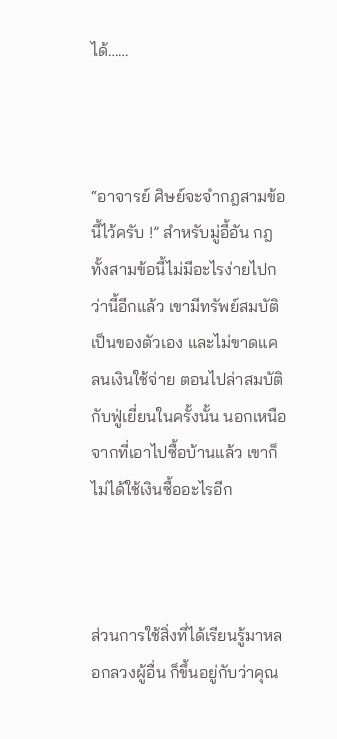ได้……



“อาจารย์ ศิษย์จะจำกฎสามข้อนี้ไว้ครับ !” สำหรับมู่อี้อัน กฎทั้งสามข้อนี้ไม่มีอะไรง่ายไปกว่านี้อีกแล้ว เขามีทรัพย์สมบัติเป็นของตัวเอง และไม่ขาดแคลนเงินใช้จ่าย ตอนไปล่าสมบัติกับฟู่เยี่ยนในครั้งนั้น นอกเหนือจากที่เอาไปซื้อบ้านแล้ว เขาก็ไม่ได้ใช้เงินซื้ออะไรอีก



ส่วนการใช้สิ่งที่ได้เรียนรู้มาหลอกลวงผู้อื่น ก็ขึ้นอยู่กับว่าคุณ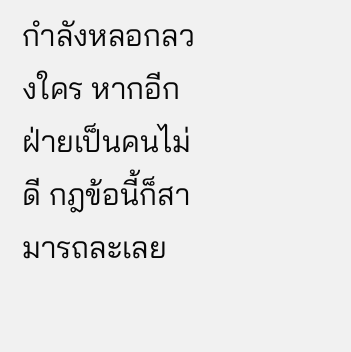กำลังหลอกลวงใคร หากอีกฝ่ายเป็นคนไม่ดี กฎข้อนี้ก็สามารถละเลย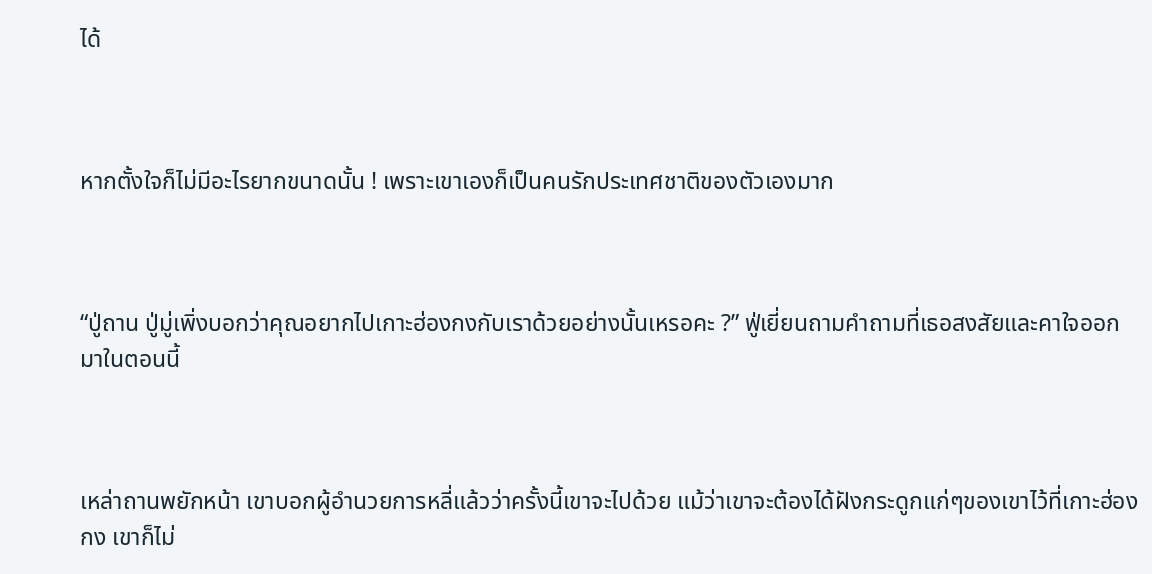ได้



หากตั้งใจก็ไม่มีอะไรยากขนาดนั้น ! เพราะเขาเองก็เป็นคนรักประเทศชาติของตัวเองมาก



“ปู่ถาน ปู่มู่เพิ่งบอกว่าคุณอยากไปเกาะฮ่องกงกับเราด้วยอย่างนั้นเหรอคะ ?” ฟู่เยี่ยนถามคำถามที่เธอสงสัยและคาใจออกมาในตอนนี้



เหล่าถานพยักหน้า เขาบอกผู้อำนวยการหลี่แล้วว่าครั้งนี้เขาจะไปด้วย แม้ว่าเขาจะต้องได้ฝังกระดูกแก่ๆของเขาไว้ที่เกาะฮ่องกง เขาก็ไม่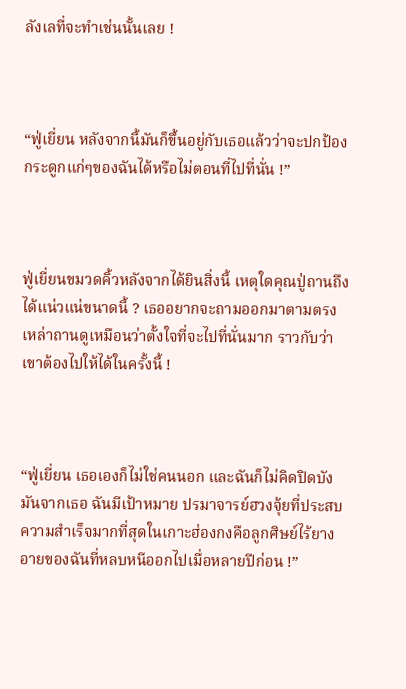ลังเลที่จะทำเช่นนั้นเลย !



“ฟู่เยี่ยน หลังจากนี้มันก็ขึ้นอยู่กับเธอแล้วว่าจะปกป้องกระดูกแก่ๆของฉันได้หรือไม่ตอนที่ไปที่นั่น !”



ฟู่เยี่ยนขมวดคิ้วหลังจากได้ยินสิ่งนี้ เหตุใดคุณปู่ถานถึงได้แน่วแน่ขนาดนี้ ? เธออยากจะถามออกมาตามตรง เหล่าถานดูเหมือนว่าตั้งใจที่จะไปที่นั่นมาก ราวกับว่าเขาต้องไปให้ได้ในครั้งนี้ !



“ฟู่เยี่ยน เธอเองก็ไม่ใช่คนนอก และฉันก็ไม่คิดปิดบังมันจากเธอ ฉันมีเป้าหมาย ปรมาจารย์ฮวงจุ้ยที่ประสบความสำเร็จมากที่สุดในเกาะฮ่องกงคือลูกศิษย์ไร้ยางอายของฉันที่หลบหนีออกไปเมื่อหลายปีก่อน !”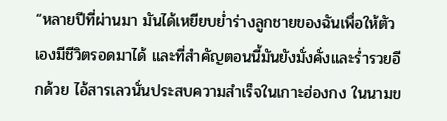“หลายปีที่ผ่านมา มันได้เหยียบย่ำร่างลูกชายของฉันเพื่อให้ตัวเองมีชีวิตรอดมาได้ และที่สำคัญตอนนี้มันยังมั่งคั่งและร่ำรวยอีกด้วย ไอ้สารเลวนั่นประสบความสำเร็จในเกาะฮ่องกง ในนามข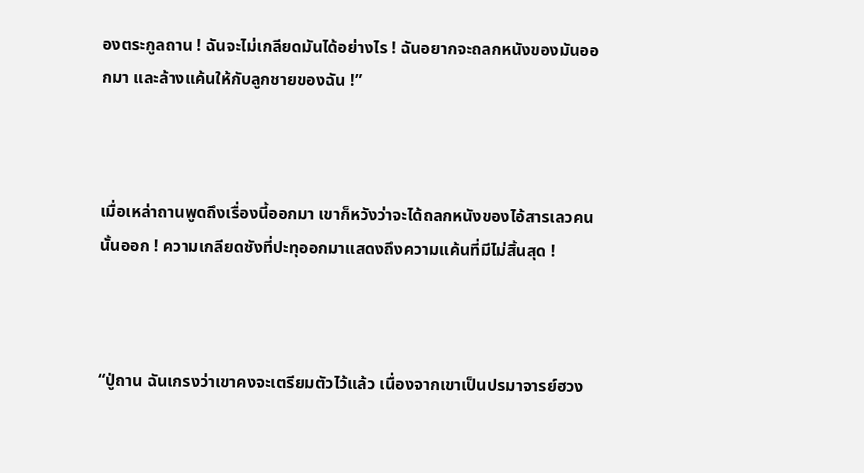องตระกูลถาน ! ฉันจะไม่เกลียดมันได้อย่างไร ! ฉันอยากจะถลกหนังของมันออกมา และล้างแค้นให้กับลูกชายของฉัน !”



เมื่อเหล่าถานพูดถึงเรื่องนี้ออกมา เขาก็หวังว่าจะได้ถลกหนังของไอ้สารเลวคนนั้นออก ! ความเกลียดชังที่ปะทุออกมาแสดงถึงความแค้นที่มีไม่สิ้นสุด !



“ปู่ถาน ฉันเกรงว่าเขาคงจะเตรียมตัวไว้แล้ว เนื่องจากเขาเป็นปรมาจารย์ฮวง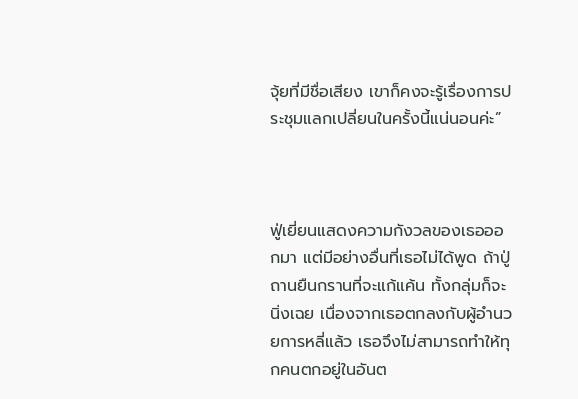จุ้ยที่มีชื่อเสียง เขาก็คงจะรู้เรื่องการประชุมแลกเปลี่ยนในครั้งนี้แน่นอนค่ะ”



ฟู่เยี่ยนแสดงความกังวลของเธอออกมา แต่มีอย่างอื่นที่เธอไม่ได้พูด ถ้าปู่ถานยืนกรานที่จะแก้แค้น ทั้งกลุ่มก็จะนิ่งเฉย เนื่องจากเธอตกลงกับผู้อำนวยการหลี่แล้ว เธอจึงไม่สามารถทำให้ทุกคนตกอยู่ในอันต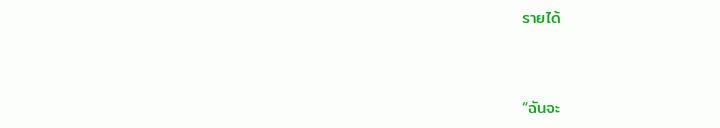รายได้



“ฉันจะ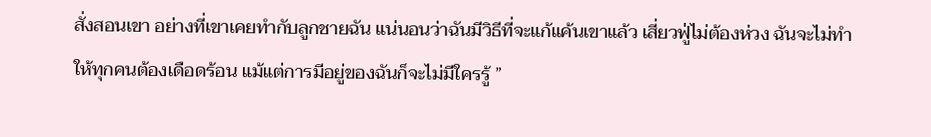สั่งสอนเขา อย่างที่เขาเคยทำกับลูกชายฉัน แน่นอนว่าฉันมีวิธีที่จะแก้แค้นเขาแล้ว เสี่ยวฟู่ไม่ต้องห่วง ฉันจะไม่ทำให้ทุกคนต้องเดือดร้อน แม้แต่การมีอยู่ของฉันก็จะไม่มีใครรู้ ”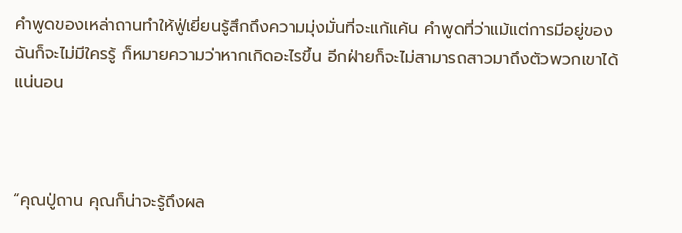คำพูดของเหล่าถานทำให้ฟู่เยี่ยนรู้สึกถึงความมุ่งมั่นที่จะแก้แค้น คำพูดที่ว่าแม้แต่การมีอยู่ของฉันก็จะไม่มีใครรู้ ก็หมายความว่าหากเกิดอะไรขึ้น อีกฝ่ายก็จะไม่สามารถสาวมาถึงตัวพวกเขาได้แน่นอน



“คุณปู่ถาน คุณก็น่าจะรู้ถึงผล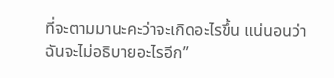ที่จะตามมานะคะว่าจะเกิดอะไรขึ้น แน่นอนว่าฉันจะไม่อธิบายอะไรอีก”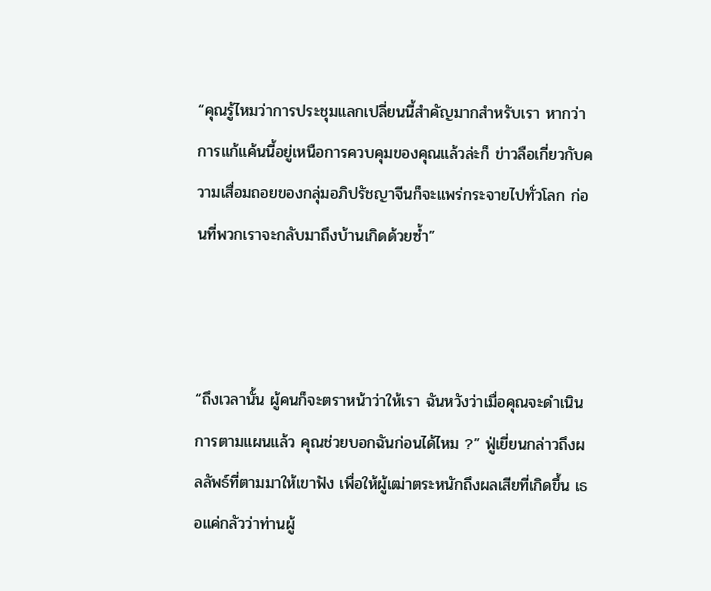“คุณรู้ไหมว่าการประชุมแลกเปลี่ยนนี้สำคัญมากสำหรับเรา หากว่าการแก้แค้นนี้อยู่เหนือการควบคุมของคุณแล้วล่ะก็ ข่าวลือเกี่ยวกับความเสื่อมถอยของกลุ่มอภิปรัชญาจีนก็จะแพร่กระจายไปทั่วโลก ก่อนที่พวกเราจะกลับมาถึงบ้านเกิดด้วยซ้ำ”



“ถึงเวลานั้น ผู้คนก็จะตราหน้าว่าให้เรา ฉันหวังว่าเมื่อคุณจะดำเนินการตามแผนแล้ว คุณช่วยบอกฉันก่อนได้ไหม ?” ฟู่เยี่ยนกล่าวถึงผลลัพธ์ที่ตามมาให้เขาฟัง เพื่อให้ผู้เฒ่าตระหนักถึงผลเสียที่เกิดขึ้น เธอแค่กลัวว่าท่านผู้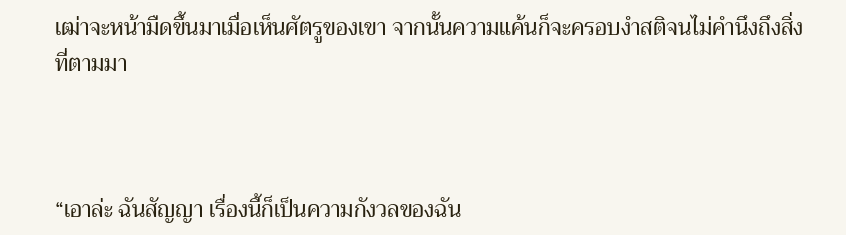เฒ่าจะหน้ามืดขึ้นมาเมื่อเห็นศัตรูของเขา จากนั้นความแค้นก็จะครอบงำสติจนไม่คำนึงถึงสิ่งที่ตามมา



“เอาล่ะ ฉันสัญญา เรื่องนี้ก็เป็นความกังวลของฉัน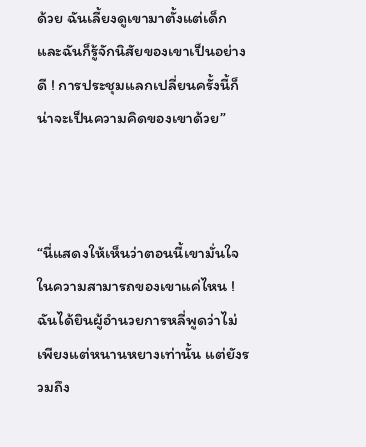ด้วย ฉันเลี้ยงดูเขามาตั้งแต่เด็ก และฉันก็รู้จักนิสัยของเขาเป็นอย่างดี ! การประชุมแลกเปลี่ยนครั้งนี้ก็น่าจะเป็นความคิดของเขาด้วย”



“นี่แสดงให้เห็นว่าตอนนี้เขามั่นใจในความสามารถของเขาแค่ไหน ! ฉันได้ยินผู้อำนวยการหลี่พูดว่าไม่เพียงแต่หนานหยางเท่านั้น แต่ยังรวมถึง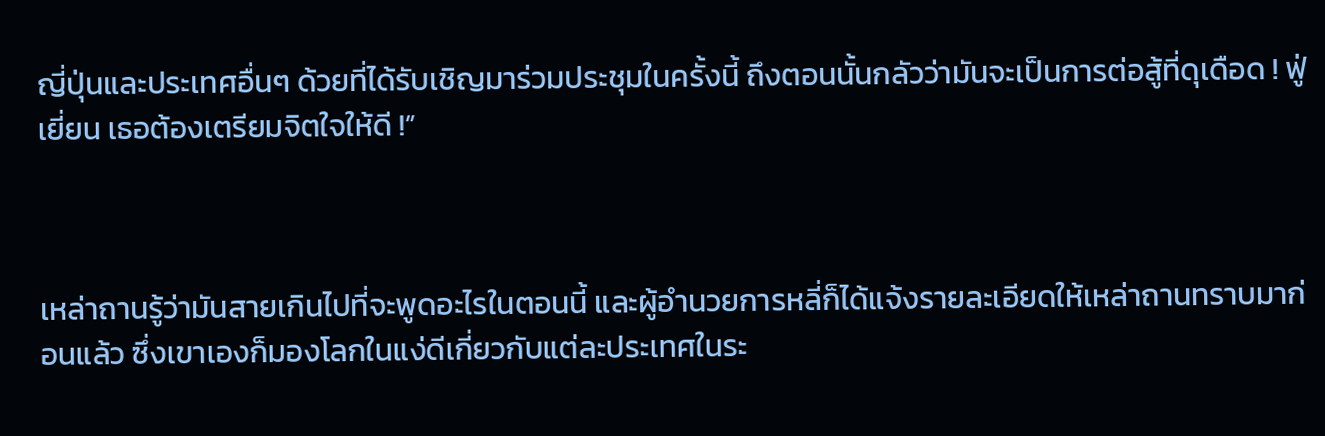ญี่ปุ่นและประเทศอื่นๆ ด้วยที่ได้รับเชิญมาร่วมประชุมในครั้งนี้ ถึงตอนนั้นกลัวว่ามันจะเป็นการต่อสู้ที่ดุเดือด ! ฟู่เยี่ยน เธอต้องเตรียมจิตใจให้ดี !”



เหล่าถานรู้ว่ามันสายเกินไปที่จะพูดอะไรในตอนนี้ และผู้อำนวยการหลี่ก็ได้แจ้งรายละเอียดให้เหล่าถานทราบมาก่อนแล้ว ซึ่งเขาเองก็มองโลกในแง่ดีเกี่ยวกับแต่ละประเทศในระ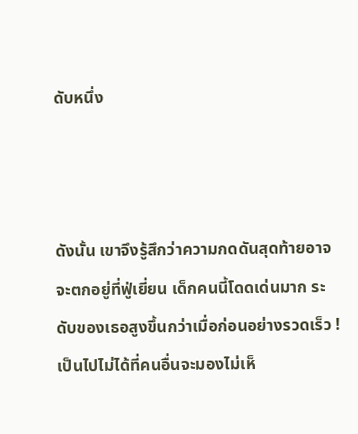ดับหนึ่ง



ดังนั้น เขาจึงรู้สึกว่าความกดดันสุดท้ายอาจจะตกอยู่ที่ฟู่เยี่ยน เด็กคนนี้โดดเด่นมาก ระดับของเธอสูงขึ้นกว่าเมื่อก่อนอย่างรวดเร็ว ! เป็นไปไม่ได้ที่คนอื่นจะมองไม่เห็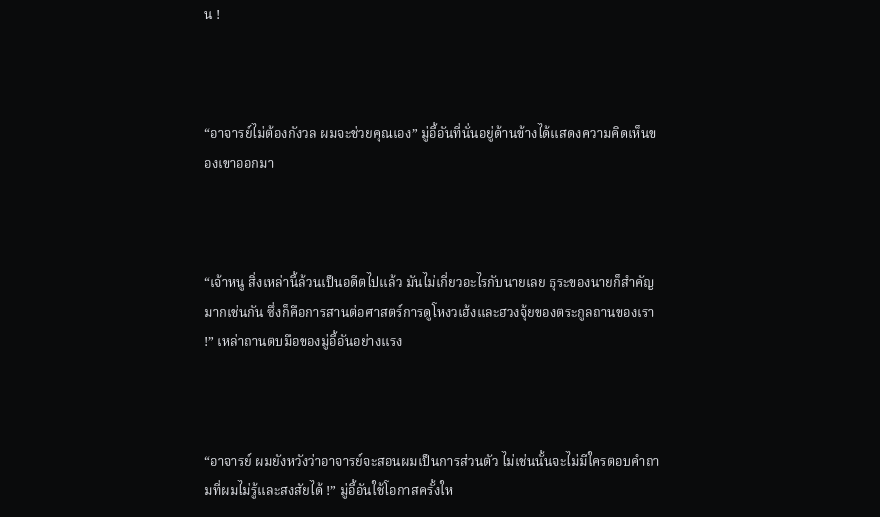น !



“อาจารย์ไม่ต้องกังวล ผมจะช่วยคุณเอง” มู่อี้อันที่นั่นอยู่ด้านข้างได้แสดงความคิดเห็นของเขาออกมา



“เจ้าหนู สิ่งเหล่านี้ล้วนเป็นอดีตไปแล้ว มันไม่เกี่ยวอะไรกับนายเลย ธุระของนายก็สำคัญมากเช่นกัน ซึ่งก็คือการสานต่อศาสตร์การดูโหงวเฮ้งและฮวงจุ้ยของตระกูลถานของเรา !” เหล่าถานตบมือของมู่อี้อันอย่างแรง



“อาจารย์ ผมยังหวังว่าอาจารย์จะสอนผมเป็นการส่วนตัว ไม่เช่นนั้นจะไม่มีใครตอบคำถามที่ผมไม่รู้และสงสัยได้ !” มู่อี้อันใช้โอกาสครั้งให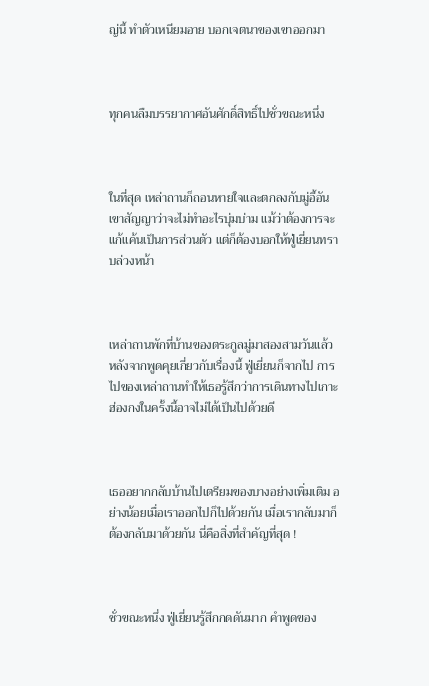ญ่นี้ ทำตัวเหนียมอาย บอกเจตนาของเขาออกมา



ทุกคนลืมบรรยากาศอันศักดิ์สิทธิ์ไปชั่วขณะหนึ่ง



ในที่สุด เหล่าถานก็ถอนหายใจและตกลงกับมู่อี้อัน เขาสัญญาว่าจะไม่ทำอะไรบุ่มบ่าม แม้ว่าต้องการจะแก้แค้นเป็นการส่วนตัว แต่ก็ต้องบอกให้ฟู่เยี่ยนทราบล่วงหน้า



เหล่าถานพักที่บ้านของตระกูลมู่มาสองสามวันแล้ว หลังจากพูดคุยเกี่ยวกับเรื่องนี้ ฟู่เยี่ยนก็จากไป การไปของเหล่าถานทำให้เธอรู้สึกว่าการเดินทางไปเกาะฮ่องกงในครั้งนี้อาจไม่ได้เป็นไปด้วยดี



เธออยากกลับบ้านไปเตรียมของบางอย่างเพิ่มเติม อย่างน้อยเมื่อเราออกไปก็ไปด้วยกัน เมื่อเรากลับมาก็ต้องกลับมาด้วยกัน นี่คือสิ่งที่สำคัญที่สุด !



ชั่วขณะหนึ่ง ฟู่เยี่ยนรู้สึกกดดันมาก คำพูดของ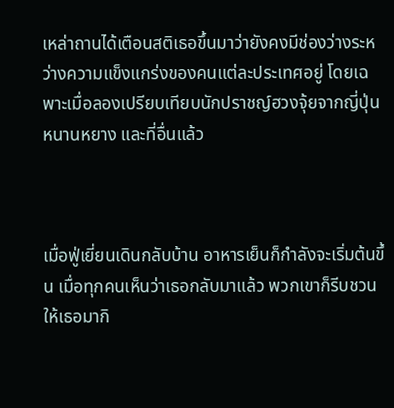เหล่าถานได้เตือนสติเธอขึ้นมาว่ายังคงมีช่องว่างระหว่างความแข็งแกร่งของคนแต่ละประเทศอยู่ โดยเฉพาะเมื่อลองเปรียบเทียบนักปราชญ์ฮวงจุ้ยจากญี่ปุ่น หนานหยาง และที่อื่นแล้ว



เมื่อฟู่เยี่ยนเดินกลับบ้าน อาหารเย็นก็กำลังจะเริ่มต้นขึ้น เมื่อทุกคนเห็นว่าเธอกลับมาแล้ว พวกเขาก็รีบชวนให้เธอมากิ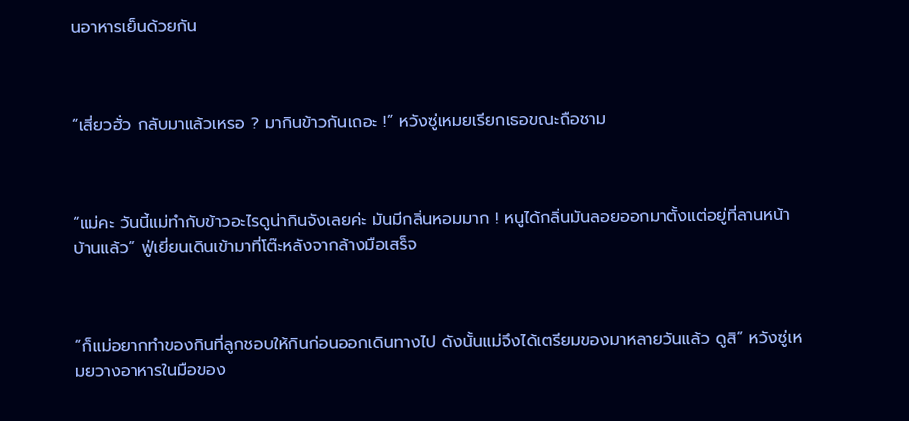นอาหารเย็นด้วยกัน



“เสี่ยวฮั่ว กลับมาแล้วเหรอ ? มากินข้าวกันเถอะ !” หวังซู่เหมยเรียกเธอขณะถือชาม



“แม่คะ วันนี้แม่ทำกับข้าวอะไรดูน่ากินจังเลยค่ะ มันมีกลิ่นหอมมาก ! หนูได้กลิ่นมันลอยออกมาตั้งแต่อยู่ที่ลานหน้าบ้านแล้ว” ฟู่เยี่ยนเดินเข้ามาที่โต๊ะหลังจากล้างมือเสร็จ



“ก็แม่อยากทำของกินที่ลูกชอบให้กินก่อนออกเดินทางไป ดังนั้นแม่จึงได้เตรียมของมาหลายวันแล้ว ดูสิ” หวังซู่เหมยวางอาหารในมือของ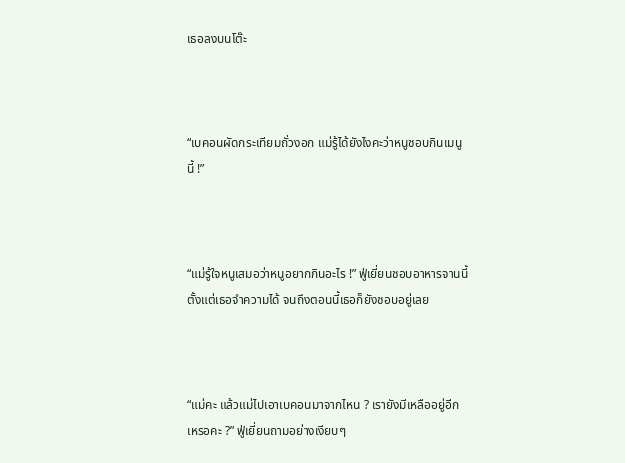เธอลงบนโต๊ะ



“เบคอนผัดกระเทียมถั่วงอก แม่รู้ได้ยังไงคะว่าหนูชอบกินเมนูนี้ !”



“แม่รู้ใจหนูเสมอว่าหนูอยากกินอะไร !” ฟู่เยี่ยนชอบอาหารจานนี้ตั้งแต่เธอจำความได้ จนถึงตอนนี้เธอก็ยังชอบอยู่เลย



“แม่คะ แล้วแม่ไปเอาเบคอนมาจากไหน ? เรายังมีเหลืออยู่อีกเหรอคะ ?” ฟู่เยี่ยนถามอย่างเงียบๆ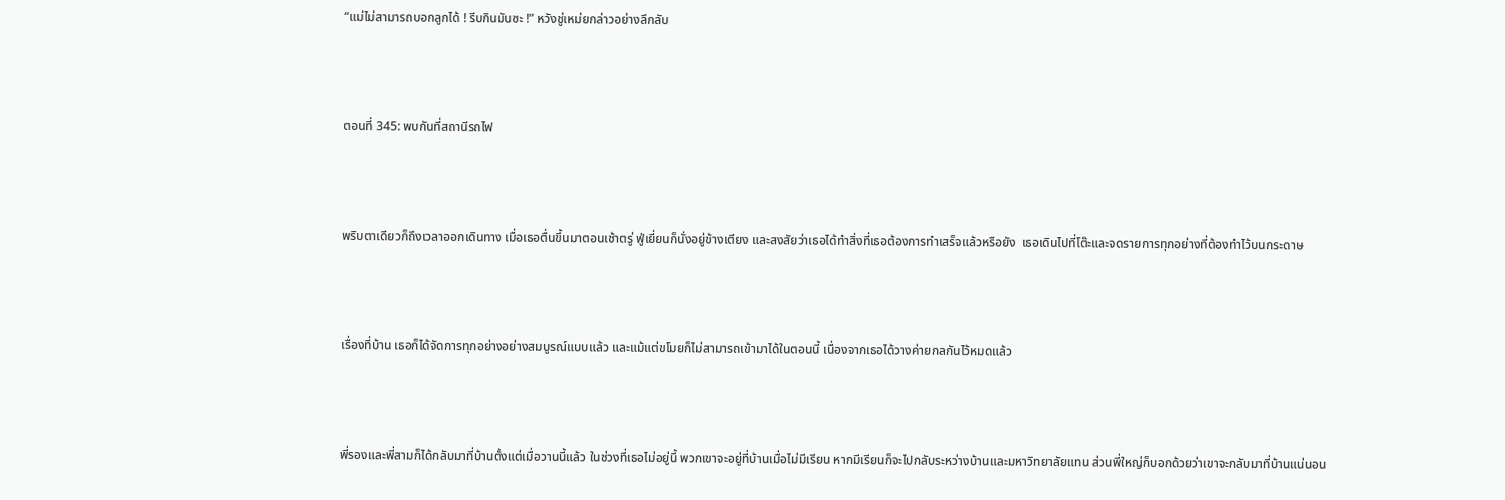“แม่ไม่สามารถบอกลูกได้ ! รีบกินมันซะ !” หวังชู่เหม่ยกล่าวอย่างลึกลับ



ตอนที่ 345: พบกันที่สถานีรถไฟ



พริบตาเดียวก็ถึงเวลาออกเดินทาง เมื่อเธอตื่นขึ้นมาตอนเช้าตรู่ ฟู่เยี่ยนก็นั่งอยู่ข้างเตียง และสงสัยว่าเธอได้ทำสิ่งที่เธอต้องการทำเสร็จแล้วหรือยัง  เธอเดินไปที่โต๊ะและจดรายการทุกอย่างที่ต้องทำไว้บนกระดาษ



เรื่องที่บ้าน เธอก็ได้จัดการทุกอย่างอย่างสมบูรณ์แบบแล้ว และแม้แต่ขโมยก็ไม่สามารถเข้ามาได้ในตอนนี้ เนื่องจากเธอได้วางค่ายกลกันไว้หมดแล้ว



พี่รองและพี่สามก็ได้กลับมาที่บ้านตั้งแต่เมื่อวานนี้แล้ว ในช่วงที่เธอไม่อยู่นี้ พวกเขาจะอยู่ที่บ้านเมื่อไม่มีเรียน หากมีเรียนก็จะไปกลับระหว่างบ้านและมหาวิทยาลัยแทน ส่วนพี่ใหญ่ก็บอกด้วยว่าเขาจะกลับมาที่บ้านแน่นอน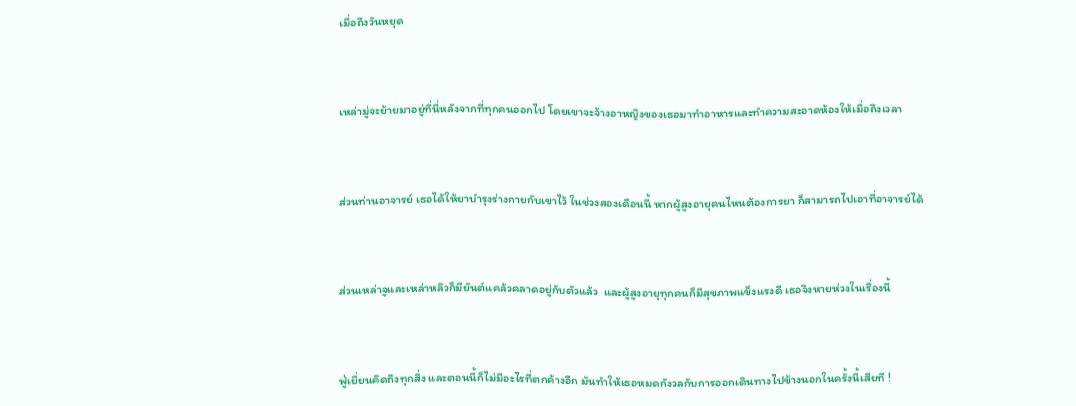เมื่อถึงวันหยุด



เหล่ามู่จะย้ายมาอยู่ที่นี่หลังจากที่ทุกคนออกไป โดยเขาจะจ้างอาหญิงของเธอมาทำอาหารและทำความสะอาดห้องให้เมื่อถึงเวลา



ส่วนท่านอาจารย์ เธอได้ให้ยาบำรุงร่างกายกับเขาไว้ ในช่วงสองเดือนนี้ หากผู้สูงอายุคนไหนต้องการยา ก็สามารถไปเอาที่อาจารย์ได้



ส่วนเหล่าจูและเหล่าหลิวก็มียันต์แคล้วคลาดอยู่กับตัวแล้ว  และผู้สูงอายุทุกคนก็มีสุขภาพแข็งแรงดี เธอจึงหายห่วงในเรื่องนี้



ฟู่เยี่ยนคิดถึงทุกสิ่ง และตอนนี้ก็ไม่มีอะไรที่ตกค้างอีก มันทำให้เธอหมดกังวลกับการออกเดินทางไปข้างนอกในครั้งนี้เสียที !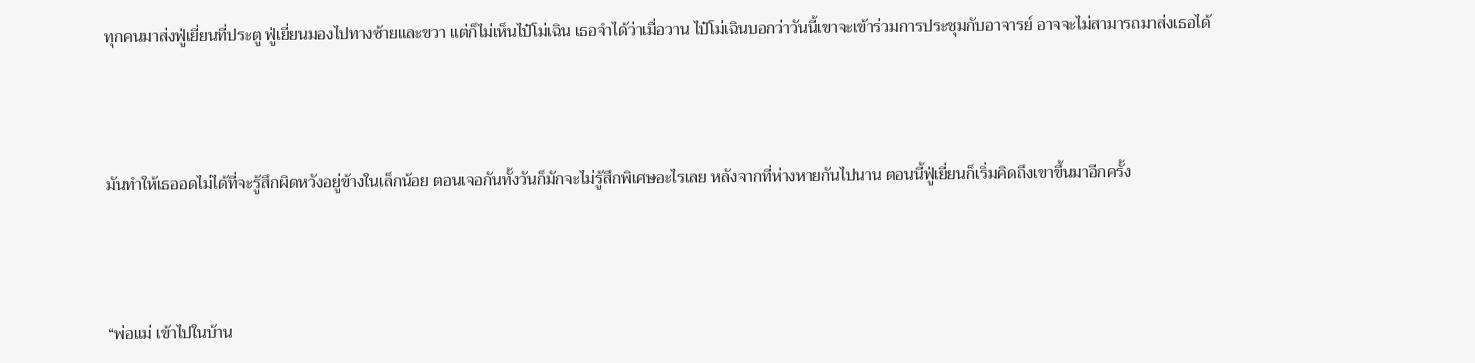ทุกคนมาส่งฟู่เยี่ยนที่ประตู ฟู่เยี่ยนมองไปทางซ้ายและขวา แต่ก็ไม่เห็นไป๋โม่เฉิน เธอจำได้ว่าเมื่อวาน ไป๋โม่เฉินบอกว่าวันนี้เขาจะเข้าร่วมการประชุมกับอาจารย์ อาจจะไม่สามารถมาส่งเธอได้



มันทำให้เธออดไม่ได้ที่จะรู้สึกผิดหวังอยู่ข้างในเล็กน้อย ตอนเจอกันทั้งวันก็มักจะไม่รู้สึกพิเศษอะไรเลย หลังจากที่ห่างหายกันไปนาน ตอนนี้ฟู่เยี่ยนก็เริ่มคิดถึงเขาขึ้นมาอีกครั้ง



“พ่อแม่ เข้าไปในบ้าน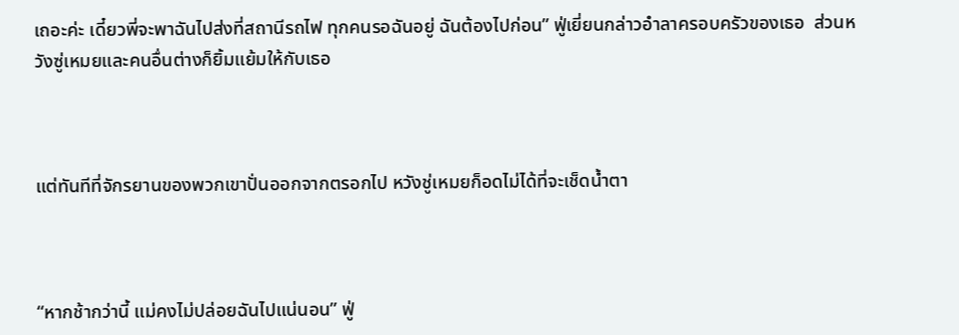เถอะค่ะ เดี๋ยวพี่จะพาฉันไปส่งที่สถานีรถไฟ ทุกคนรอฉันอยู่ ฉันต้องไปก่อน” ฟู่เยี่ยนกล่าวอำลาครอบครัวของเธอ  ส่วนหวังซู่เหมยและคนอื่นต่างก็ยิ้มแย้มให้กับเธอ



แต่ทันทีที่จักรยานของพวกเขาปั่นออกจากตรอกไป หวังชู่เหมยก็อดไม่ได้ที่จะเช็ดน้ำตา



“หากช้ากว่านี้ แม่คงไม่ปล่อยฉันไปแน่นอน” ฟู่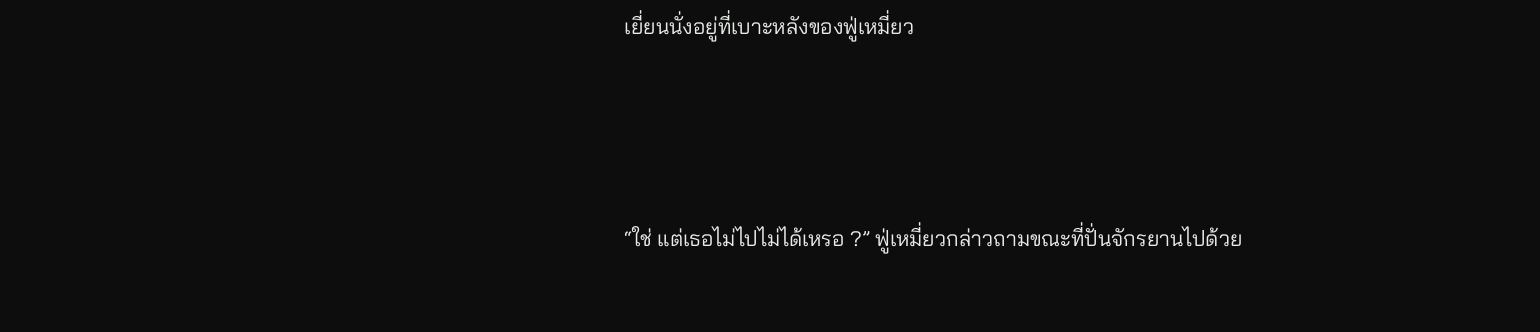เยี่ยนนั่งอยู่ที่เบาะหลังของฟู่เหมี่ยว



“ใช่ แต่เธอไม่ไปไม่ได้เหรอ ?” ฟู่เหมี่ยวกล่าวถามขณะที่ปั่นจักรยานไปด้วย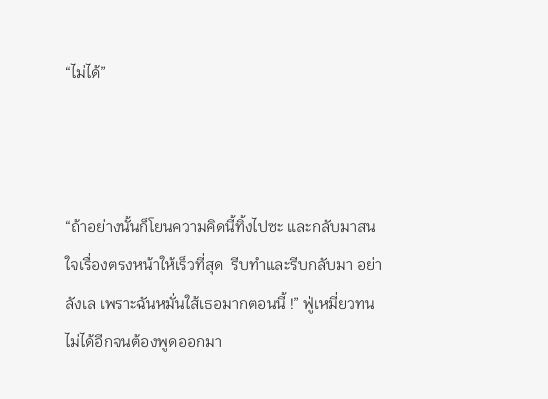“ไม่ได้”



“ถ้าอย่างนั้นก็โยนความคิดนี้ทิ้งไปซะ และกลับมาสนใจเรื่องตรงหน้าให้เร็วที่สุด  รีบทำและรีบกลับมา อย่าลังเล เพราะฉันหมั่นใส้เธอมากตอนนี้ !” ฟู่เหมี่ยวทนไม่ได้อีกจนต้องพูดออกมา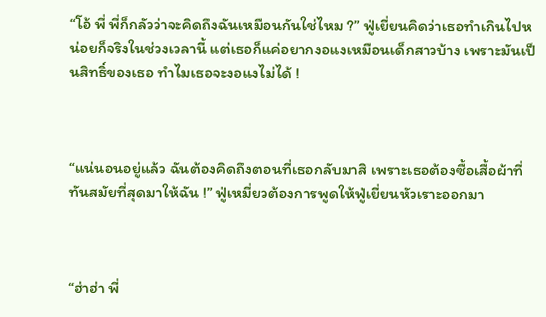“โอ้ พี่ พี่ก็กลัวว่าจะคิดถึงฉันเหมือนกันใช่ไหม ?” ฟู่เยี่ยนคิดว่าเธอทำเกินไปหน่อยก็จริงในช่วงเวลานี้ แต่เธอก็แค่อยากงอแงเหมือนเด็กสาวบ้าง เพราะมันเป็นสิทธิ์ของเธอ ทำไมเธอจะงอแงไม่ได้ !



“แน่นอนอยู่แล้ว ฉันต้องคิดถึงตอนที่เธอกลับมาสิ เพราะเธอต้องซื้อเสื้อผ้าที่ทันสมัยที่สุดมาให้ฉัน !” ฟู่เหมี่ยวต้องการพูดให้ฟู่เยี่ยนหัวเราะออกมา



“ฮ่าฮ่า พี่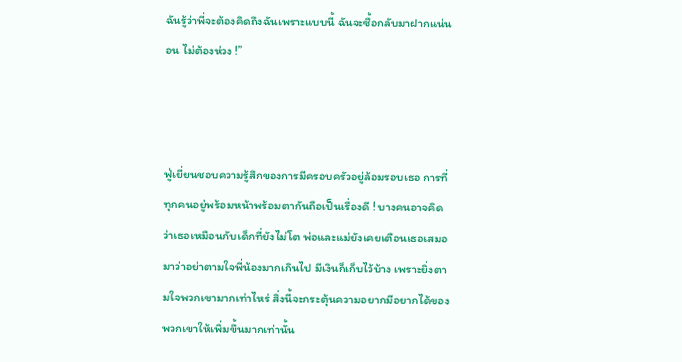ฉันรู้ว่าพี่จะต้องคิดถึงฉันเพราะแบบนี้ ฉันจะซื้อกลับมาฝากแน่นอน ไม่ต้องห่วง !”



ฟู่เยี่ยนชอบความรู้สึกของการมีครอบครัวอยู่ล้อมรอบเธอ การที่ทุกคนอยู่พร้อมหน้าพร้อมตากันถือเป็นเรื่องดี ! บางคนอาจคิดว่าเธอเหมือนกับเด็กที่ยังไม่โต พ่อและแม่ยังเคยเตือนเธอเสมอมาว่าอย่าตามใจพี่น้องมากเกินไป มีเงินก็เก็บไว้บ้าง เพราะยิ่งตามใจพวกเขามากเท่าไหร่ สิ่งนี้จะกระตุ้นความอยากมีอยากได้ของพวกเขาให้เพิ่มขึ้นมากเท่านั้น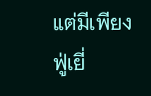แต่มีเพียงฟู่เยี่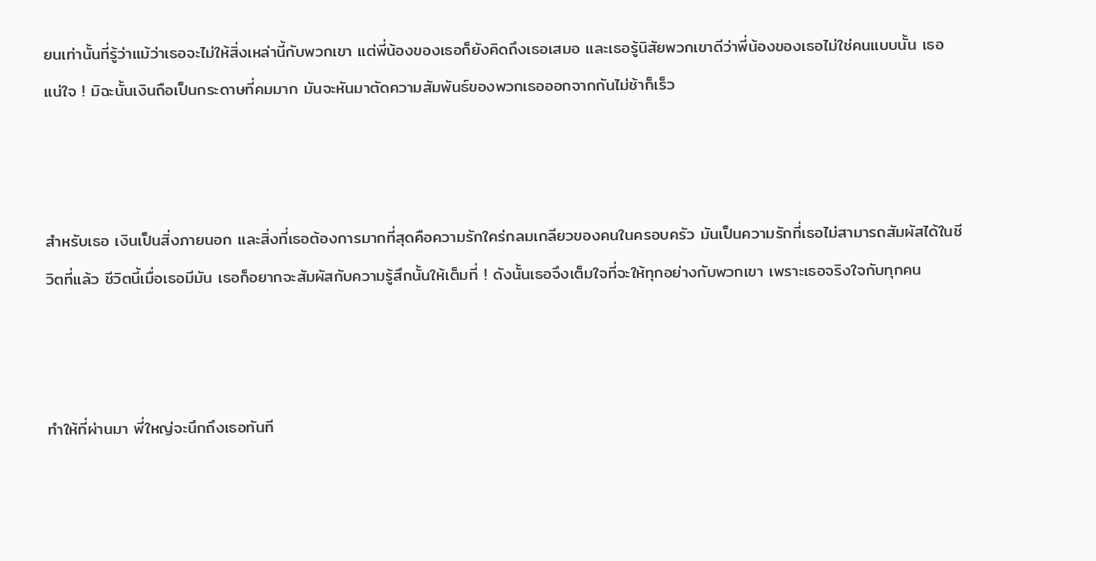ยนเท่านั้นที่รู้ว่าแม้ว่าเธอจะไม่ให้สิ่งเหล่านี้กับพวกเขา แต่พี่น้องของเธอก็ยังคิดถึงเธอเสมอ และเธอรู้นิสัยพวกเขาดีว่าพี่น้องของเธอไม่ใช่คนแบบนั้น เธอแน่ใจ ! มิฉะนั้นเงินถือเป็นกระดาษที่คมมาก มันจะหันมาตัดความสัมพันธ์ของพวกเธอออกจากกันไม่ช้าก็เร็ว



สำหรับเธอ เงินเป็นสิ่งภายนอก และสิ่งที่เธอต้องการมากที่สุดคือความรักใคร่กลมเกลียวของคนในครอบครัว มันเป็นความรักที่เธอไม่สามารถสัมผัสได้ในชีวิตที่แล้ว ชีวิตนี้เมื่อเธอมีมัน เธอก็อยากจะสัมผัสกับความรู้สึกนั้นให้เต็มที่ ! ดังนั้นเธอจึงเต็มใจที่จะให้ทุกอย่างกับพวกเขา เพราะเธอจริงใจกับทุกคน



ทำให้ที่ผ่านมา พี่ใหญ่จะนึกถึงเธอทันที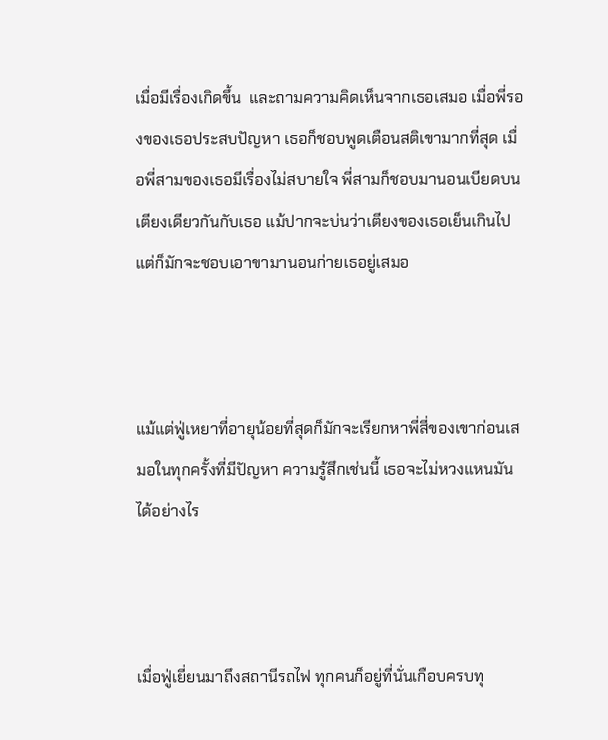เมื่อมีเรื่องเกิดขึ้น  และถามความคิดเห็นจากเธอเสมอ เมื่อพี่รองของเธอประสบปัญหา เธอก็ชอบพูดเตือนสติเขามากที่สุด เมื่อพี่สามของเธอมีเรื่องไม่สบายใจ พี่สามก็ชอบมานอนเบียดบนเตียงเดียวกันกับเธอ แม้ปากจะบ่นว่าเตียงของเธอเย็นเกินไป แต่ก็มักจะชอบเอาขามานอนก่ายเธอยู่เสมอ



แม้แต่ฟู่เหยาที่อายุน้อยที่สุดก็มักจะเรียกหาพี่สี่ของเขาก่อนเสมอในทุกครั้งที่มีปัญหา ความรู้สึกเช่นนี้ เธอจะไม่หวงแหนมันได้อย่างไร



เมื่อฟู่เยี่ยนมาถึงสถานีรถไฟ ทุกคนก็อยู่ที่นั่นเกือบครบทุ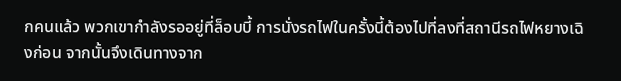กคนแล้ว พวกเขากำลังรออยู่ที่ล็อบบี้ การนั่งรถไฟในครั้งนี้ต้องไปที่ลงที่สถานีรถไฟหยางเฉิงก่อน จากนั้นจึงเดินทางจาก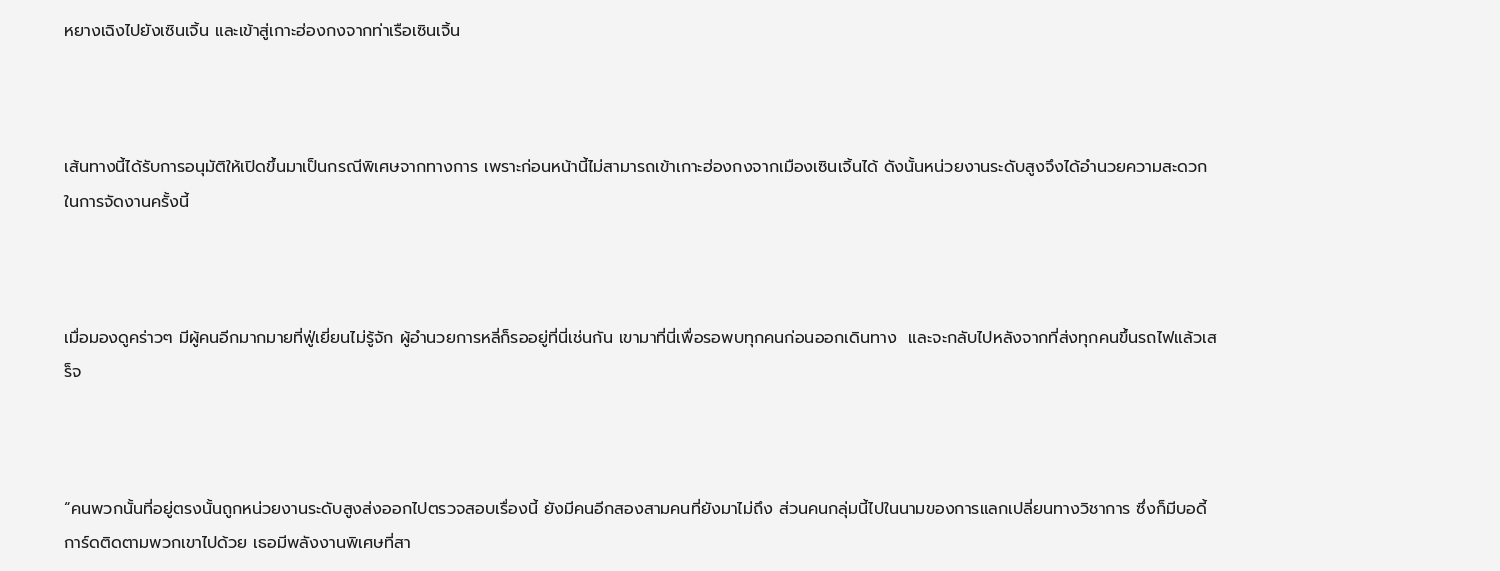หยางเฉิงไปยังเซินเจิ้น และเข้าสู่เกาะฮ่องกงจากท่าเรือเซินเจิ้น



เส้นทางนี้ได้รับการอนุมัติให้เปิดขึ้นมาเป็นกรณีพิเศษจากทางการ เพราะก่อนหน้านี้ไม่สามารถเข้าเกาะฮ่องกงจากเมืองเซินเจิ้นได้ ดังนั้นหน่วยงานระดับสูงจึงได้อำนวยความสะดวกในการจัดงานครั้งนี้



เมื่อมองดูคร่าวๆ มีผู้คนอีกมากมายที่ฟู่เยี่ยนไม่รู้จัก ผู้อำนวยการหลี่ก็รออยู่ที่นี่เช่นกัน เขามาที่นี่เพื่อรอพบทุกคนก่อนออกเดินทาง  และจะกลับไปหลังจากที่ส่งทุกคนขึ้นรถไฟแล้วเสร็จ



“คนพวกนั้นที่อยู่ตรงนั้นถูกหน่วยงานระดับสูงส่งออกไปตรวจสอบเรื่องนี้ ยังมีคนอีกสองสามคนที่ยังมาไม่ถึง ส่วนคนกลุ่มนี้ไปในนามของการแลกเปลี่ยนทางวิชาการ ซึ่งก็มีบอดี้การ์ดติดตามพวกเขาไปด้วย เธอมีพลังงานพิเศษที่สา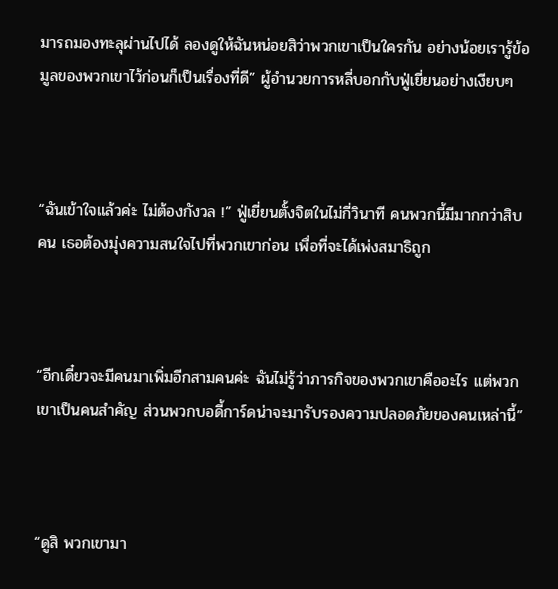มารถมองทะลุผ่านไปได้ ลองดูให้ฉันหน่อยสิว่าพวกเขาเป็นใครกัน อย่างน้อยเรารู้ข้อมูลของพวกเขาไว้ก่อนก็เป็นเรื่องที่ดี” ผู้อำนวยการหลี่บอกกับฟู่เยี่ยนอย่างเงียบๆ



“ฉันเข้าใจแล้วค่ะ ไม่ต้องกังวล !” ฟู่เยี่ยนตั้งจิตในไม่กี่วินาที คนพวกนี้มีมากกว่าสิบคน เธอต้องมุ่งความสนใจไปที่พวกเขาก่อน เพื่อที่จะได้เพ่งสมาธิถูก



“อีกเดี๋ยวจะมีคนมาเพิ่มอีกสามคนค่ะ ฉันไม่รู้ว่าภารกิจของพวกเขาคืออะไร แต่พวกเขาเป็นคนสำคัญ ส่วนพวกบอดี้การ์ดน่าจะมารับรองความปลอดภัยของคนเหล่านี้”



“ดูสิ พวกเขามา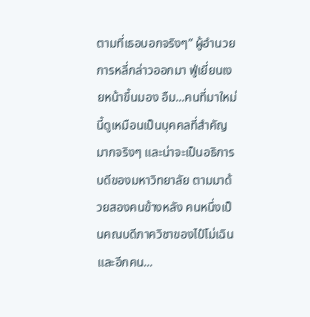ตามที่เธอบอกจริงๆ” ผู้อำนวยการหลี่กล่าวออกมา ฟู่เยี่ยนเงยหน้าขึ้นมอง อืม...คนที่มาใหม่นี้ดูเหมือนเป็นบุคคลที่สำคัญมากจริงๆ และน่าจะเป็นอธิการบดีของมหาวิทยาลัย ตามมาด้วยสองคนข้างหลัง คนหนึ่งเป็นคณบดีภาควิชาของไป๋โม่เฉิน และอีกคน...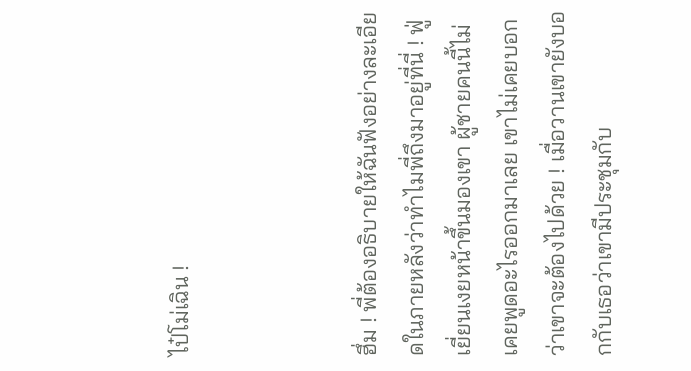ไป๋โม่เฉิน !



ฮึ่ม ! พี่ต้องอธิบายให้ฉันฟังอย่างละเอียดในภายหลังว่าทำไมพี่ถึงมาอยู่ที่นี่ ! ฟู่เยี่ยนเงยหน้าขึ้นมองเขา ผู้ชายคนนี้ไม่เคยพูดอะไรออกมาเลย เขาไม่เคยบอกว่าเขาจะต้องไปด้วย ! เมื่อวานเขายังบอกกับเธอว่าเขามีประชุมกับ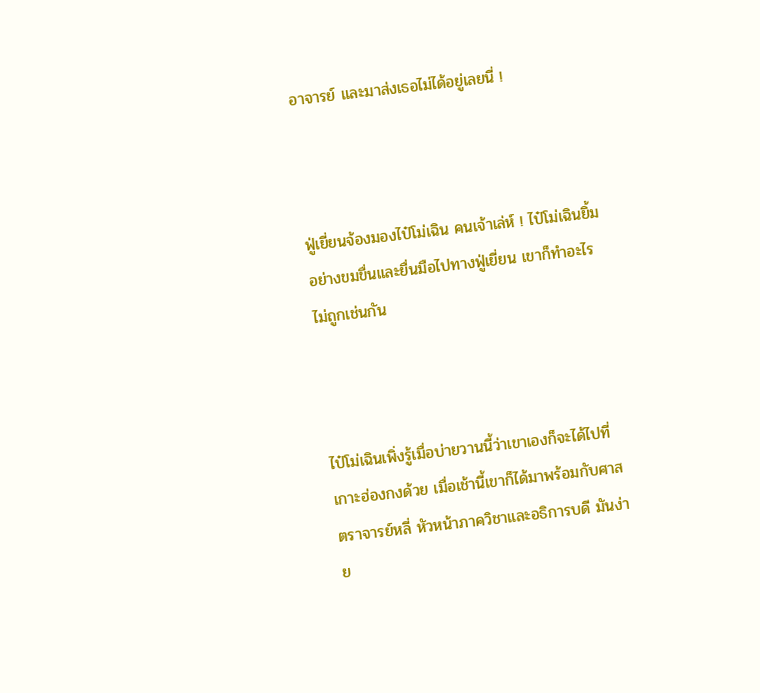อาจารย์ และมาส่งเธอไม่ได้อยู่เลยนี่ !



ฟู่เยี่ยนจ้องมองไป๋โม่เฉิน คนเจ้าเล่ห์ ! ไป๋โม่เฉินยิ้มอย่างขมขื่นและยื่นมือไปทางฟู่เยี่ยน เขาก็ทำอะไรไม่ถูกเช่นกัน



ไป๋โม่เฉินเพิ่งรู้เมื่อบ่ายวานนี้ว่าเขาเองก็จะได้ไปที่เกาะฮ่องกงด้วย เมื่อเช้านี้เขาก็ได้มาพร้อมกับศาสตราจารย์หลี่ หัวหน้าภาควิชาและอธิการบดี มันง่าย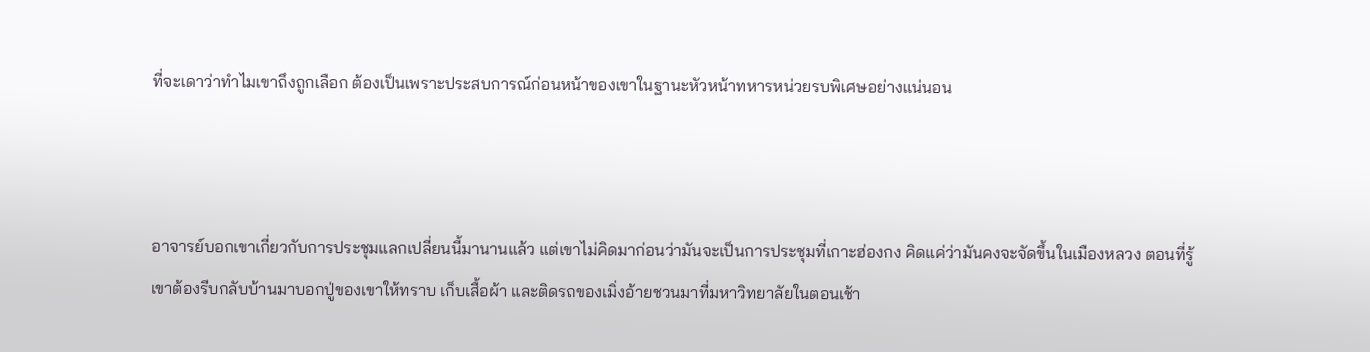ที่จะเดาว่าทำไมเขาถึงถูกเลือก ต้องเป็นเพราะประสบการณ์ก่อนหน้าของเขาในฐานะหัวหน้าทหารหน่วยรบพิเศษอย่างแน่นอน



อาจารย์บอกเขาเกี่ยวกับการประชุมแลกเปลี่ยนนี้มานานแล้ว แต่เขาไม่คิดมาก่อนว่ามันจะเป็นการประชุมที่เกาะฮ่องกง คิดแค่ว่ามันคงจะจัดขึ้นในเมืองหลวง ตอนที่รู้ เขาต้องรีบกลับบ้านมาบอกปู่ของเขาให้ทราบ เก็บเสื้อผ้า และติดรถของเมิ่งอ้ายชวนมาที่มหาวิทยาลัยในตอนเช้า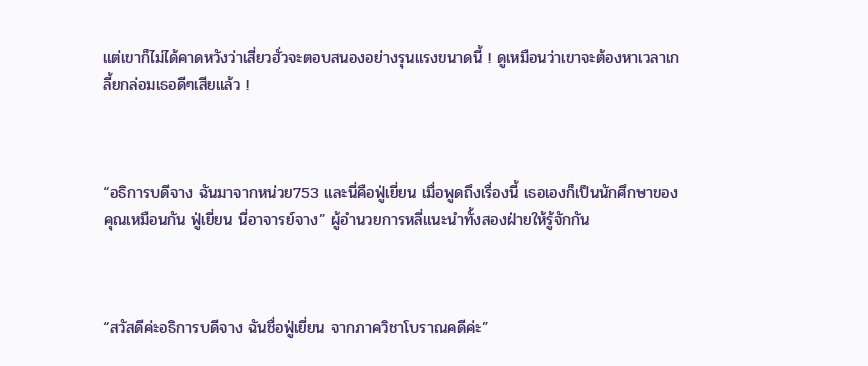แต่เขาก็ไม่ได้คาดหวังว่าเสี่ยวฮั่วจะตอบสนองอย่างรุนแรงขนาดนี้ ! ดูเหมือนว่าเขาจะต้องหาเวลาเกลี้ยกล่อมเธอดีๆเสียแล้ว !



“อธิการบดีจาง ฉันมาจากหน่วย753 และนี่คือฟู่เยี่ยน เมื่อพูดถึงเรื่องนี้ เธอเองก็เป็นนักศึกษาของคุณเหมือนกัน ฟู่เยี่ยน นี่อาจารย์จาง” ผู้อำนวยการหลี่แนะนำทั้งสองฝ่ายให้รู้จักกัน



“สวัสดีค่ะอธิการบดีจาง ฉันชื่อฟู่เยี่ยน จากภาควิชาโบราณคดีค่ะ”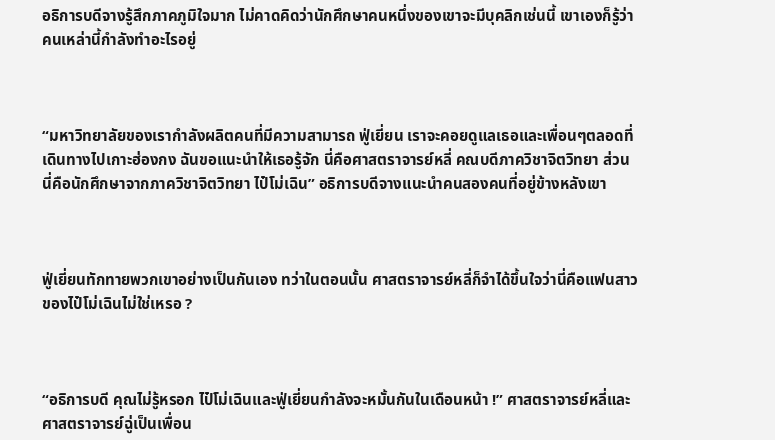อธิการบดีจางรู้สึกภาคภูมิใจมาก ไม่คาดคิดว่านักศึกษาคนหนึ่งของเขาจะมีบุคลิกเช่นนี้ เขาเองก็รู้ว่าคนเหล่านี้กำลังทำอะไรอยู่



“มหาวิทยาลัยของเรากำลังผลิตคนที่มีความสามารถ ฟู่เยี่ยน เราจะคอยดูแลเธอและเพื่อนๆตลอดที่เดินทางไปเกาะฮ่องกง ฉันขอแนะนำให้เธอรู้จัก นี่คือศาสตราจารย์หลี่ คณบดีภาควิชาจิตวิทยา ส่วนนี่คือนักศึกษาจากภาควิชาจิตวิทยา ไป๋โม่เฉิน” อธิการบดีจางแนะนำคนสองคนที่อยู่ข้างหลังเขา



ฟู่เยี่ยนทักทายพวกเขาอย่างเป็นกันเอง ทว่าในตอนนั้น ศาสตราจารย์หลี่ก็จำได้ขึ้นใจว่านี่คือแฟนสาวของไป๋โม่เฉินไม่ใช่เหรอ ?



“อธิการบดี คุณไม่รู้หรอก ไป๋โม่เฉินและฟู่เยี่ยนกำลังจะหมั้นกันในเดือนหน้า !” ศาสตราจารย์หลี่และศาสตราจารย์ฉู่เป็นเพื่อน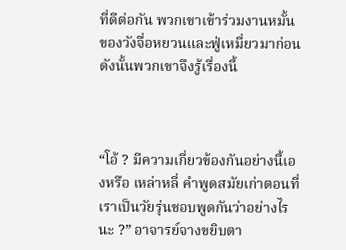ที่ดีต่อกัน พวกเขาเข้าร่วมงานหมั้นของวังจื่อหยวนและฟู่เหมี่ยวมาก่อน ดังนั้นพวกเขาจึงรู้เรื่องนี้



“โอ้ ? มีความเกี่ยวข้องกันอย่างนี้เองหรือ เหล่าหลี่ คำพูดสมัยเก่าตอนที่เราเป็นวัยรุ่นชอบพูดกันว่าอย่างไรนะ ?” อาจารย์จางขยิบตา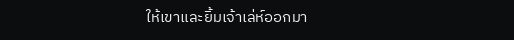ให้เขาและยิ้มเจ้าเล่ห์ออกมา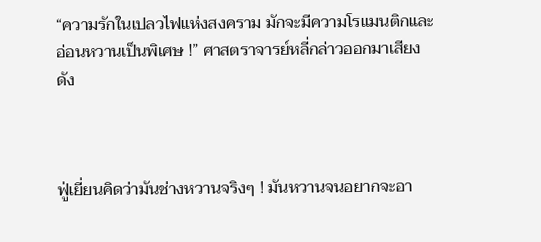“ความรักในเปลวไฟแห่งสงคราม มักจะมีความโรแมนติกและอ่อนหวานเป็นพิเศษ !” ศาสตราจารย์หลี่กล่าวออกมาเสียงดัง



ฟู่เยี่ยนคิดว่ามันช่างหวานจริงๆ ! มันหวานจนอยากจะอา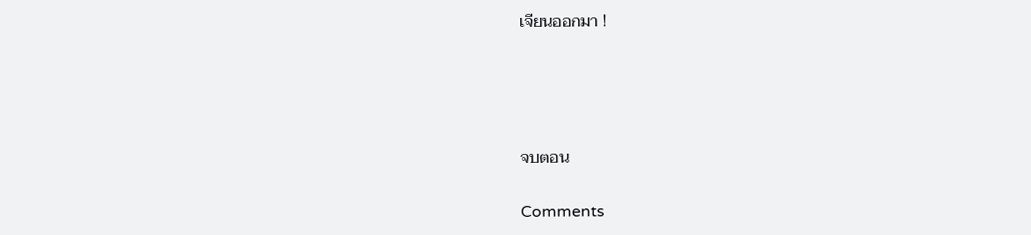เจียนออกมา !




จบตอน

Comments